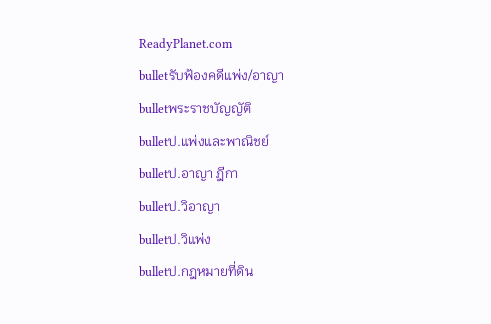ReadyPlanet.com
bulletรับฟ้องคดีแพ่ง/อาญา
bulletพระราชบัญญัติ
bulletป.แพ่งและพาณิชย์
bulletป.อาญา ฎีกา
bulletป.วิอาญา
bulletป.วิแพ่ง
bulletป.กฎหมายที่ดิน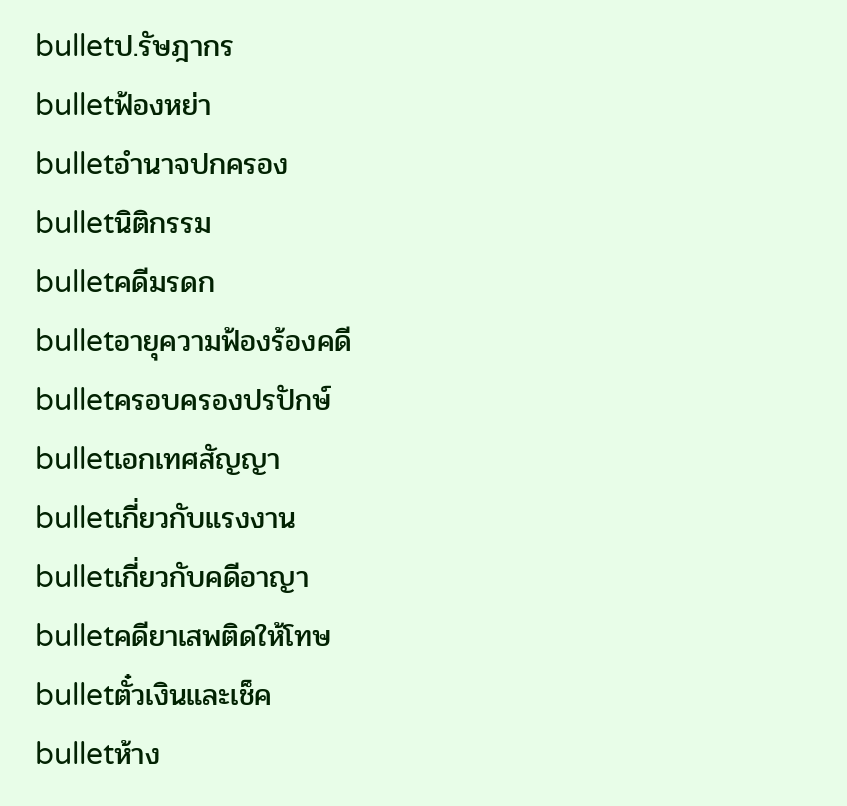bulletป.รัษฎากร
bulletฟ้องหย่า
bulletอำนาจปกครอง
bulletนิติกรรม
bulletคดีมรดก
bulletอายุความฟ้องร้องคดี
bulletครอบครองปรปักษ์
bulletเอกเทศสัญญา
bulletเกี่ยวกับแรงงาน
bulletเกี่ยวกับคดีอาญา
bulletคดียาเสพติดให้โทษ
bulletตั๋วเงินและเช็ค
bulletห้าง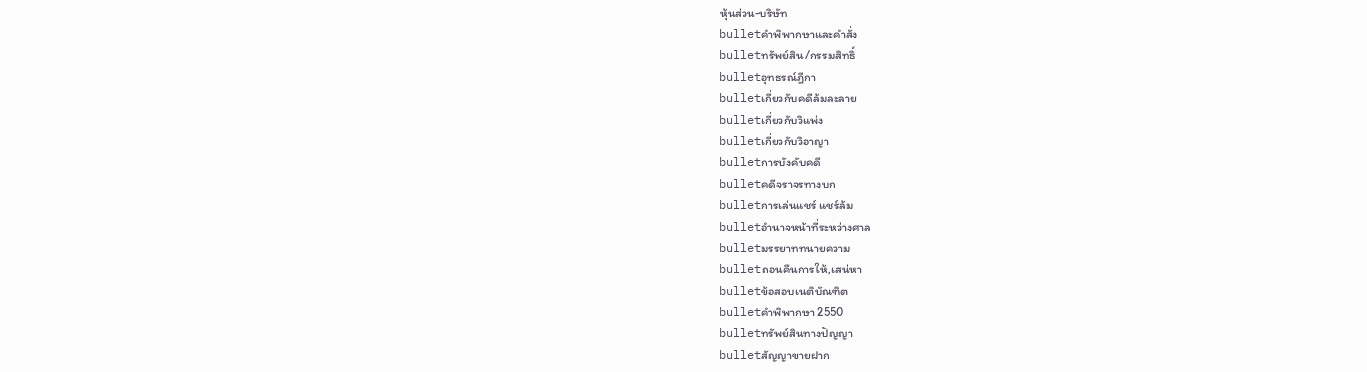หุ้นส่วน-บริษัท
bulletคำพิพากษาและคำสั่ง
bulletทรัพย์สิน/กรรมสิทธิ์
bulletอุทธรณ์ฎีกา
bulletเกี่ยวกับคดีล้มละลาย
bulletเกี่ยวกับวิแพ่ง
bulletเกี่ยวกับวิอาญา
bulletการบังคับคดี
bulletคดีจราจรทางบก
bulletการเล่นแชร์ แชร์ล้ม
bulletอำนาจหน้าที่ระหว่างศาล
bulletมรรยาททนายความ
bulletถอนคืนการให้,เสน่หา
bulletข้อสอบเนติบัณฑิต
bulletคำพิพากษา 2550
bulletทรัพย์สินทางปัญญา
bulletสัญญาขายฝาก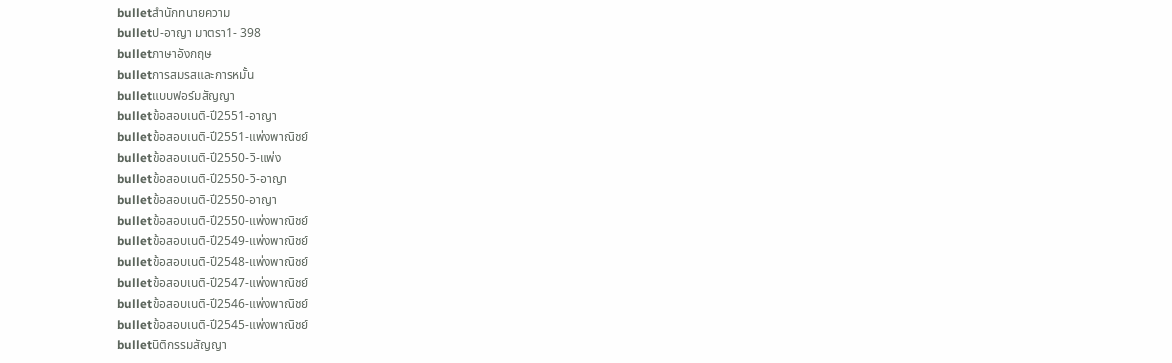bulletสำนักทนายความ
bulletป-อาญา มาตรา1- 398
bulletภาษาอังกฤษ
bulletการสมรสและการหมั้น
bulletแบบฟอร์มสัญญา
bulletข้อสอบเนติ-ปี2551-อาญา
bulletข้อสอบเนติ-ปี2551-แพ่งพาณิชย์
bulletข้อสอบเนติ-ปี2550-วิ-แพ่ง
bulletข้อสอบเนติ-ปี2550-วิ-อาญา
bulletข้อสอบเนติ-ปี2550-อาญา
bulletข้อสอบเนติ-ปี2550-แพ่งพาณิชย์
bulletข้อสอบเนติ-ปี2549-แพ่งพาณิชย์
bulletข้อสอบเนติ-ปี2548-แพ่งพาณิชย์
bulletข้อสอบเนติ-ปี2547-แพ่งพาณิชย์
bulletข้อสอบเนติ-ปี2546-แพ่งพาณิชย์
bulletข้อสอบเนติ-ปี2545-แพ่งพาณิชย์
bulletนิติกรรมสัญญา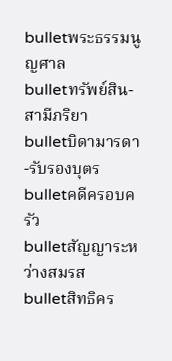bulletพระธรรมนูญศาล
bulletทรัพย์สิน-สามีภริยา
bulletบิดามารดา-รับรองบุตร
bulletคดีครอบครัว
bulletสัญญาระหว่างสมรส
bulletสิทธิคร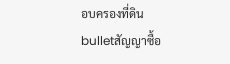อบครองที่ดิน
bulletสัญญาซื้อ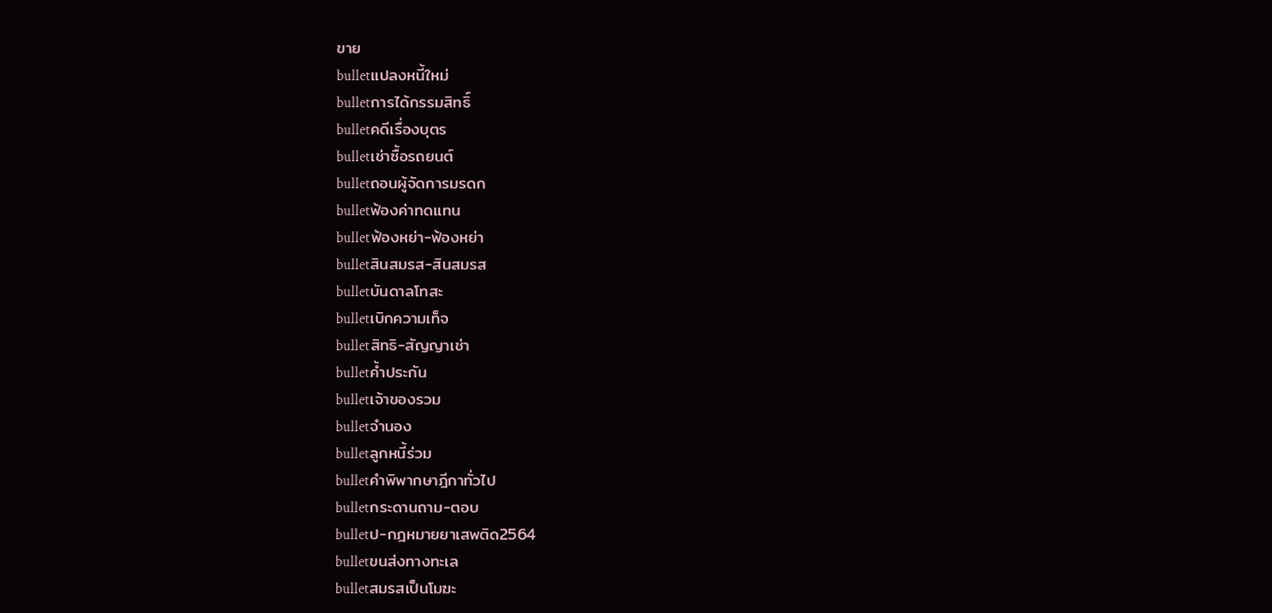ขาย
bulletแปลงหนี้ใหม่
bulletการได้กรรมสิทธิ์
bulletคดีเรื่องบุตร
bulletเช่าซื้อรถยนต์
bulletถอนผู้จัดการมรดก
bulletฟ้องค่าทดแทน
bulletฟ้องหย่า-ฟ้องหย่า
bulletสินสมรส-สินสมรส
bulletบันดาลโทสะ
bulletเบิกความเท็จ
bulletสิทธิ-สัญญาเช่า
bulletค้ำประกัน
bulletเจ้าของรวม
bulletจำนอง
bulletลูกหนี้ร่วม
bulletคำพิพากษาฎีกาทั่วไป
bulletกระดานถาม-ตอบ
bulletป-กฎหมายยาเสพติด2564
bulletขนส่งทางทะเล
bulletสมรสเป็นโมฆะ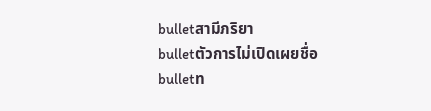bulletสามีภริยา
bulletตัวการไม่เปิดเผยชื่อ
bulletท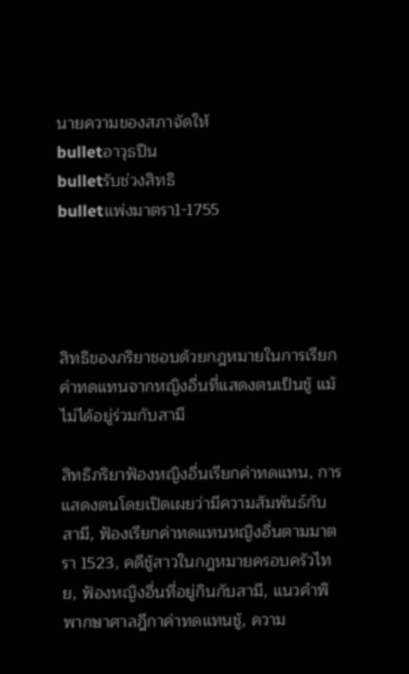นายความของสภาจัดให้
bulletอาวุธปืน
bulletรับช่วงสิทธิ
bulletแพ่งมาตรา1-1755




สิทธิของภริยาชอบด้วยกฎหมายในการเรียกค่าทดแทนจากหญิงอื่นที่แสดงตนเป็นชู้ แม้ไม่ได้อยู่ร่วมกับสามี

สิทธิภริยาฟ้องหญิงอื่นเรียกค่าทดแทน, การแสดงตนโดยเปิดเผยว่ามีความสัมพันธ์กับสามี, ฟ้องเรียกค่าทดแทนหญิงอื่นตามมาตรา 1523, คดีชู้สาวในกฎหมายครอบครัวไทย, ฟ้องหญิงอื่นที่อยู่กินกับสามี, แนวคำพิพากษาศาลฎีกาค่าทดแทนชู้, ความ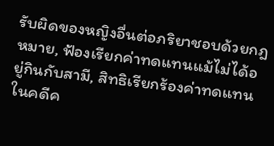รับผิดของหญิงอื่นต่อภริยาชอบด้วยกฎหมาย, ฟ้องเรียกค่าทดแทนแม้ไม่ได้อยู่กินกับสามี, สิทธิเรียกร้องค่าทดแทนในคดีค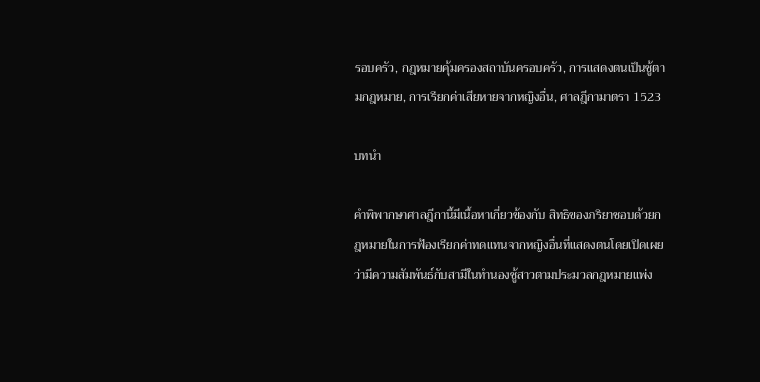รอบครัว, กฎหมายคุ้มครองสถาบันครอบครัว, การแสดงตนเป็นชู้ตามกฎหมาย, การเรียกค่าเสียหายจากหญิงอื่น, ศาลฎีกามาตรา 1523

บทนำ

คำพิพากษาศาลฎีกานี้มีเนื้อหาเกี่ยวข้องกับ สิทธิของภริยาชอบด้วยกฎหมายในการฟ้องเรียกค่าทดแทนจากหญิงอื่นที่แสดงตนโดยเปิดเผยว่ามีความสัมพันธ์กับสามีในทำนองชู้สาวตามประมวลกฎหมายแพ่ง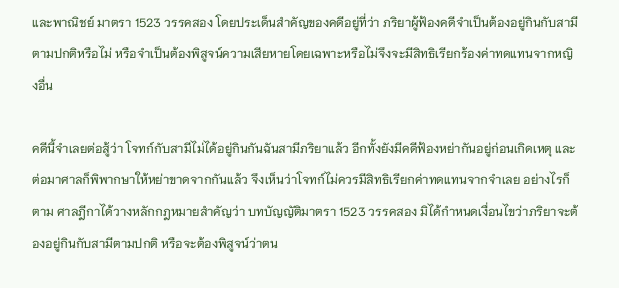และพาณิชย์ มาตรา 1523 วรรคสอง โดยประเด็นสำคัญของคดีอยู่ที่ว่า ภริยาผู้ฟ้องคดีจำเป็นต้องอยู่กินกับสามีตามปกติหรือไม่ หรือจำเป็นต้องพิสูจน์ความเสียหายโดยเฉพาะหรือไม่จึงจะมีสิทธิเรียกร้องค่าทดแทนจากหญิงอื่น

คดีนี้จำเลยต่อสู้ว่า โจทก์กับสามีไม่ได้อยู่กินกันฉันสามีภริยาแล้ว อีกทั้งยังมีคดีฟ้องหย่ากันอยู่ก่อนเกิดเหตุ และต่อมาศาลก็พิพากษาให้หย่าขาดจากกันแล้ว จึงเห็นว่าโจทก์ไม่ควรมีสิทธิเรียกค่าทดแทนจากจำเลย อย่างไรก็ตาม ศาลฎีกาได้วางหลักกฎหมายสำคัญว่า บทบัญญัติมาตรา 1523 วรรคสอง มิได้กำหนดเงื่อนไขว่าภริยาจะต้องอยู่กินกับสามีตามปกติ หรือจะต้องพิสูจน์ว่าตน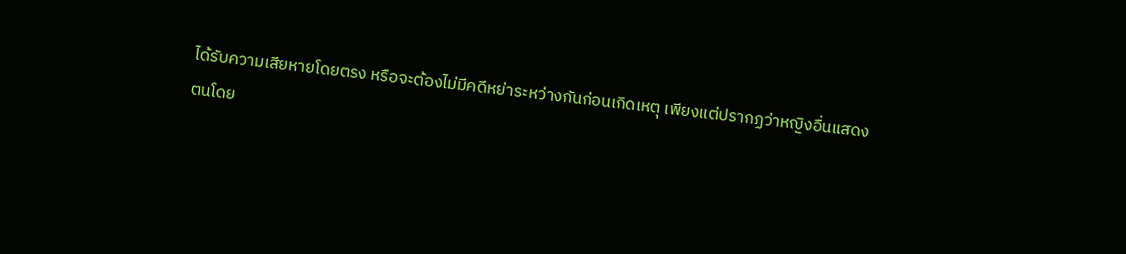ได้รับความเสียหายโดยตรง หรือจะต้องไม่มีคดีหย่าระหว่างกันก่อนเกิดเหตุ เพียงแต่ปรากฏว่าหญิงอื่นแสดงตนโดย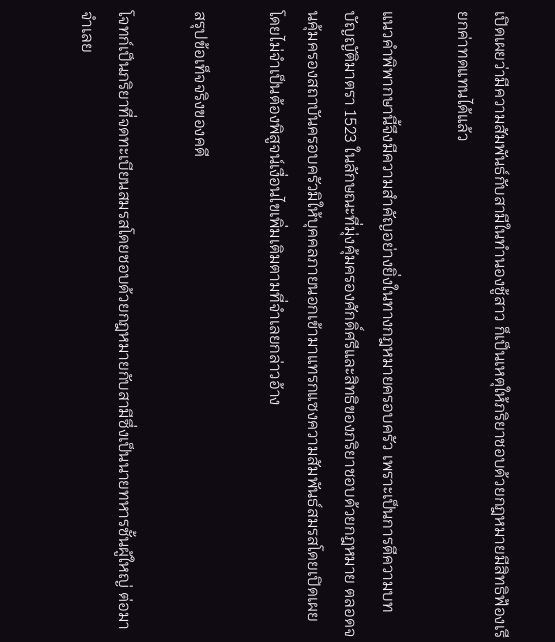เปิดเผยว่ามีความสัมพันธ์กับสามีในทำนองชู้สาว ก็เป็นเหตุให้ภริยาชอบด้วยกฎหมายมีสิทธิฟ้องเรียกค่าทดแทนได้แล้ว

แนวคำพิพากษานี้จึงมีความสำคัญอย่างยิ่งในทางกฎหมายครอบครัว เพราะเป็นการตีความบทบัญญัติมาตรา 1523 ในลักษณะที่มุ่งคุ้มครองศักดิ์ศรีและสิทธิของภริยาชอบด้วยกฎหมาย ตลอดจนคุ้มครองสถาบันครอบครัวมิให้บุคคลภายนอกเข้ามาแทรกแซงความสัมพันธ์สมรสโดยเปิดเผย โดยไม่จำเป็นต้องพิสูจน์เงื่อนไขเพิ่มเติมตามที่จำเลยกล่าวอ้าง

สรุปข้อเท็จจริงของคดี

โจทก์เป็นภริยาที่จดทะเบียนสมรสโดยชอบด้วยกฎหมายกับสามีซึ่งเป็นนายทหารชั้นผู้ใหญ่ ต่อมาจำเลย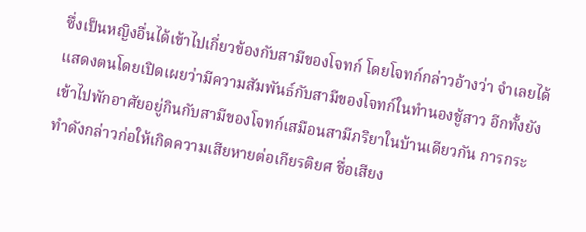ซึ่งเป็นหญิงอื่นได้เข้าไปเกี่ยวข้องกับสามีของโจทก์ โดยโจทก์กล่าวอ้างว่า จำเลยได้แสดงตนโดยเปิดเผยว่ามีความสัมพันธ์กับสามีของโจทก์ในทำนองชู้สาว อีกทั้งยังเข้าไปพักอาศัยอยู่กินกับสามีของโจทก์เสมือนสามีภริยาในบ้านเดียวกัน การกระทำดังกล่าวก่อให้เกิดความเสียหายต่อเกียรติยศ ชื่อเสียง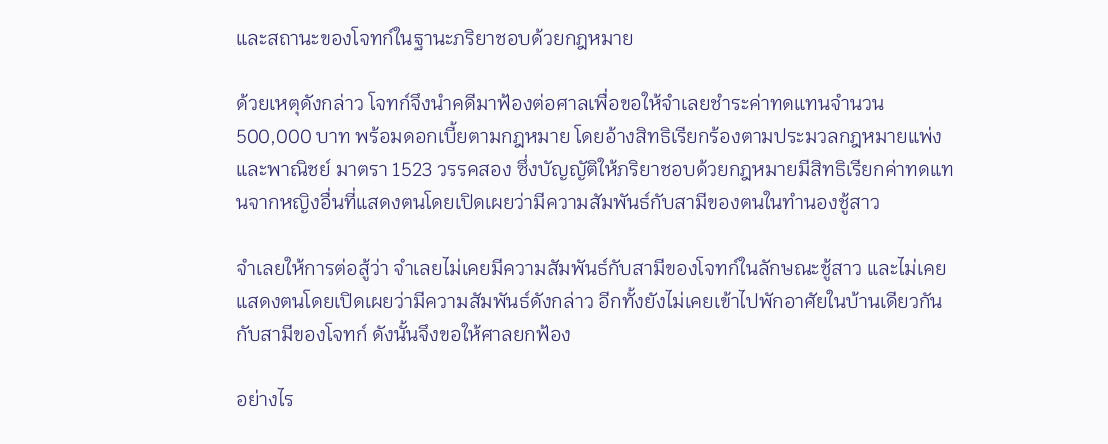และสถานะของโจทก์ในฐานะภริยาชอบด้วยกฎหมาย

ด้วยเหตุดังกล่าว โจทก์จึงนำคดีมาฟ้องต่อศาลเพื่อขอให้จำเลยชำระค่าทดแทนจำนวน 500,000 บาท พร้อมดอกเบี้ยตามกฎหมาย โดยอ้างสิทธิเรียกร้องตามประมวลกฎหมายแพ่งและพาณิชย์ มาตรา 1523 วรรคสอง ซึ่งบัญญัติให้ภริยาชอบด้วยกฎหมายมีสิทธิเรียกค่าทดแทนจากหญิงอื่นที่แสดงตนโดยเปิดเผยว่ามีความสัมพันธ์กับสามีของตนในทำนองชู้สาว

จำเลยให้การต่อสู้ว่า จำเลยไม่เคยมีความสัมพันธ์กับสามีของโจทก์ในลักษณะชู้สาว และไม่เคยแสดงตนโดยเปิดเผยว่ามีความสัมพันธ์ดังกล่าว อีกทั้งยังไม่เคยเข้าไปพักอาศัยในบ้านเดียวกันกับสามีของโจทก์ ดังนั้นจึงขอให้ศาลยกฟ้อง

อย่างไร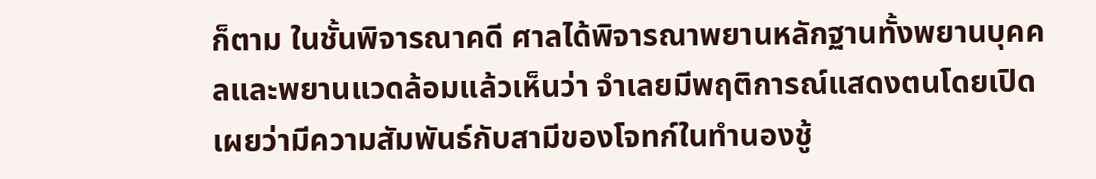ก็ตาม ในชั้นพิจารณาคดี ศาลได้พิจารณาพยานหลักฐานทั้งพยานบุคคลและพยานแวดล้อมแล้วเห็นว่า จำเลยมีพฤติการณ์แสดงตนโดยเปิดเผยว่ามีความสัมพันธ์กับสามีของโจทก์ในทำนองชู้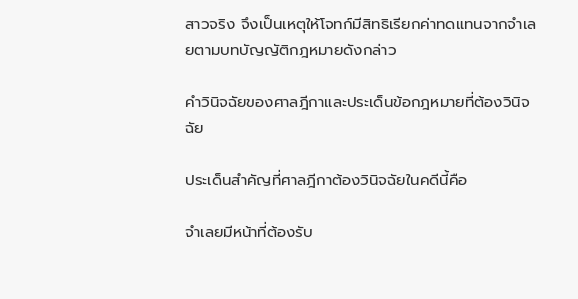สาวจริง จึงเป็นเหตุให้โจทก์มีสิทธิเรียกค่าทดแทนจากจำเลยตามบทบัญญัติกฎหมายดังกล่าว

คำวินิจฉัยของศาลฎีกาและประเด็นข้อกฎหมายที่ต้องวินิจฉัย

ประเด็นสำคัญที่ศาลฎีกาต้องวินิจฉัยในคดีนี้คือ

จำเลยมีหน้าที่ต้องรับ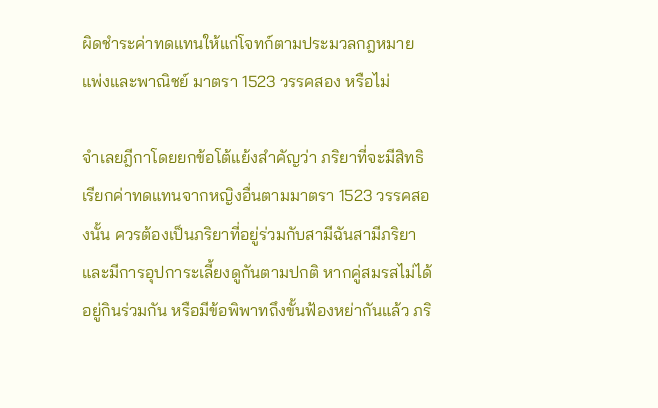ผิดชำระค่าทดแทนให้แก่โจทก์ตามประมวลกฎหมายแพ่งและพาณิชย์ มาตรา 1523 วรรคสอง หรือไม่

จำเลยฎีกาโดยยกข้อโต้แย้งสำคัญว่า ภริยาที่จะมีสิทธิเรียกค่าทดแทนจากหญิงอื่นตามมาตรา 1523 วรรคสองนั้น ควรต้องเป็นภริยาที่อยู่ร่วมกับสามีฉันสามีภริยาและมีการอุปการะเลี้ยงดูกันตามปกติ หากคู่สมรสไม่ได้อยู่กินร่วมกัน หรือมีข้อพิพาทถึงขั้นฟ้องหย่ากันแล้ว ภริ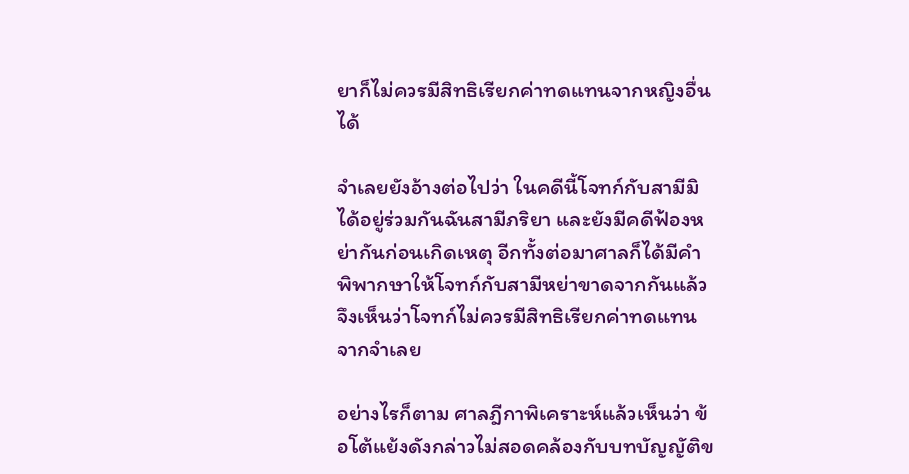ยาก็ไม่ควรมีสิทธิเรียกค่าทดแทนจากหญิงอื่นได้

จำเลยยังอ้างต่อไปว่า ในคดีนี้โจทก์กับสามีมิได้อยู่ร่วมกันฉันสามีภริยา และยังมีคดีฟ้องหย่ากันก่อนเกิดเหตุ อีกทั้งต่อมาศาลก็ได้มีคำพิพากษาให้โจทก์กับสามีหย่าขาดจากกันแล้ว จึงเห็นว่าโจทก์ไม่ควรมีสิทธิเรียกค่าทดแทนจากจำเลย

อย่างไรก็ตาม ศาลฎีกาพิเคราะห์แล้วเห็นว่า ข้อโต้แย้งดังกล่าวไม่สอดคล้องกับบทบัญญัติข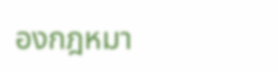องกฎหมา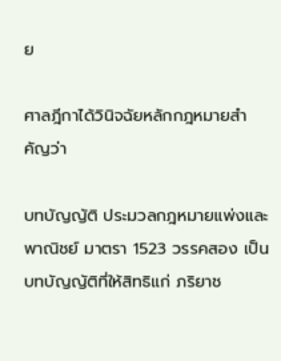ย

ศาลฎีกาได้วินิจฉัยหลักกฎหมายสำคัญว่า

บทบัญญัติ ประมวลกฎหมายแพ่งและพาณิชย์ มาตรา 1523 วรรคสอง เป็นบทบัญญัติที่ให้สิทธิแก่ ภริยาช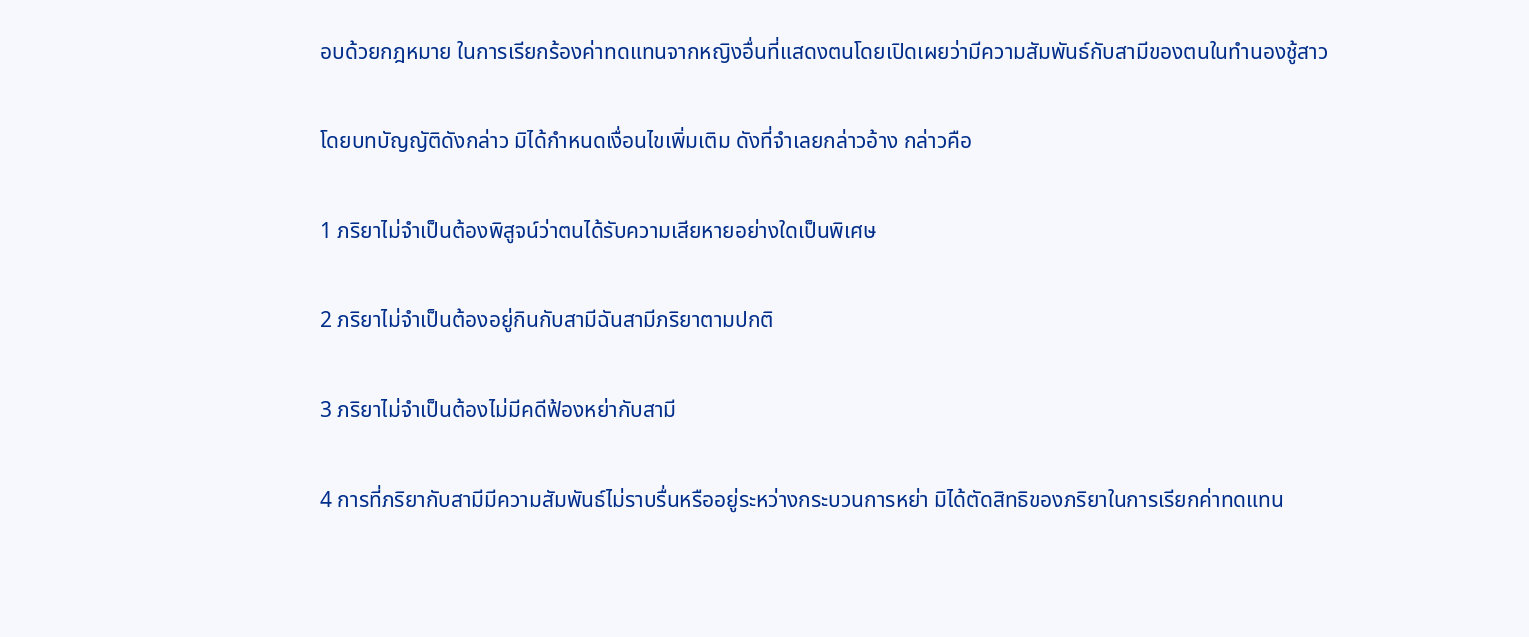อบด้วยกฎหมาย ในการเรียกร้องค่าทดแทนจากหญิงอื่นที่แสดงตนโดยเปิดเผยว่ามีความสัมพันธ์กับสามีของตนในทำนองชู้สาว

โดยบทบัญญัติดังกล่าว มิได้กำหนดเงื่อนไขเพิ่มเติม ดังที่จำเลยกล่าวอ้าง กล่าวคือ

1 ภริยาไม่จำเป็นต้องพิสูจน์ว่าตนได้รับความเสียหายอย่างใดเป็นพิเศษ

2 ภริยาไม่จำเป็นต้องอยู่กินกับสามีฉันสามีภริยาตามปกติ

3 ภริยาไม่จำเป็นต้องไม่มีคดีฟ้องหย่ากับสามี

4 การที่ภริยากับสามีมีความสัมพันธ์ไม่ราบรื่นหรืออยู่ระหว่างกระบวนการหย่า มิได้ตัดสิทธิของภริยาในการเรียกค่าทดแทน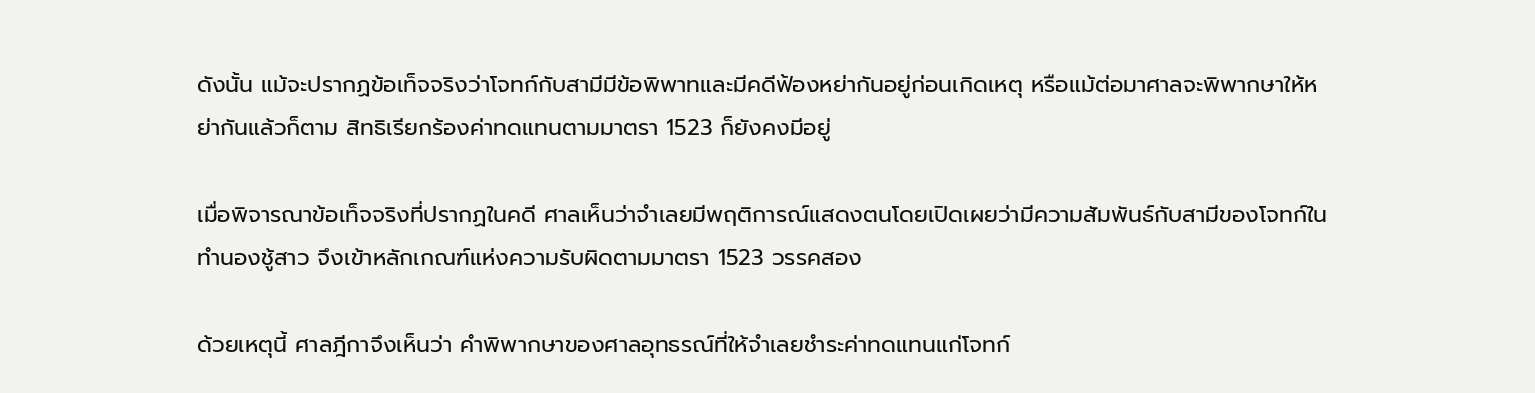ดังนั้น แม้จะปรากฏข้อเท็จจริงว่าโจทก์กับสามีมีข้อพิพาทและมีคดีฟ้องหย่ากันอยู่ก่อนเกิดเหตุ หรือแม้ต่อมาศาลจะพิพากษาให้หย่ากันแล้วก็ตาม สิทธิเรียกร้องค่าทดแทนตามมาตรา 1523 ก็ยังคงมีอยู่

เมื่อพิจารณาข้อเท็จจริงที่ปรากฏในคดี ศาลเห็นว่าจำเลยมีพฤติการณ์แสดงตนโดยเปิดเผยว่ามีความสัมพันธ์กับสามีของโจทก์ในทำนองชู้สาว จึงเข้าหลักเกณฑ์แห่งความรับผิดตามมาตรา 1523 วรรคสอง

ด้วยเหตุนี้ ศาลฎีกาจึงเห็นว่า คำพิพากษาของศาลอุทธรณ์ที่ให้จำเลยชำระค่าทดแทนแก่โจทก์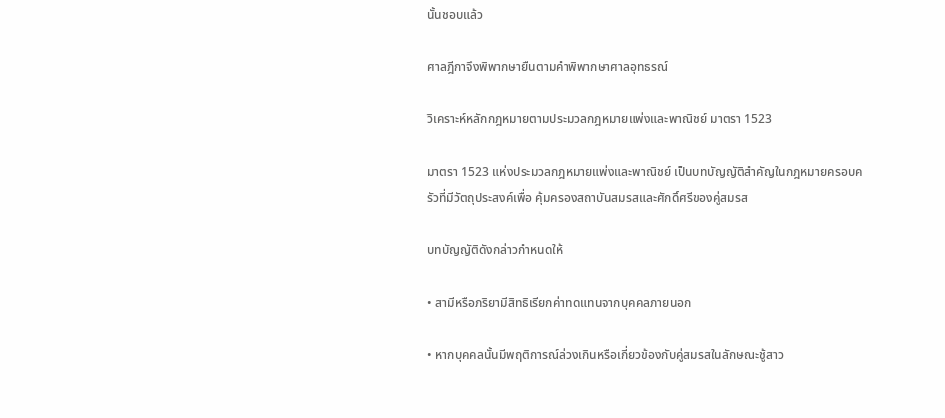นั้นชอบแล้ว

ศาลฎีกาจึงพิพากษายืนตามคำพิพากษาศาลอุทธรณ์

วิเคราะห์หลักกฎหมายตามประมวลกฎหมายแพ่งและพาณิชย์ มาตรา 1523

มาตรา 1523 แห่งประมวลกฎหมายแพ่งและพาณิชย์ เป็นบทบัญญัติสำคัญในกฎหมายครอบครัวที่มีวัตถุประสงค์เพื่อ คุ้มครองสถาบันสมรสและศักดิ์ศรีของคู่สมรส

บทบัญญัติดังกล่าวกำหนดให้

• สามีหรือภริยามีสิทธิเรียกค่าทดแทนจากบุคคลภายนอก

• หากบุคคลนั้นมีพฤติการณ์ล่วงเกินหรือเกี่ยวข้องกับคู่สมรสในลักษณะชู้สาว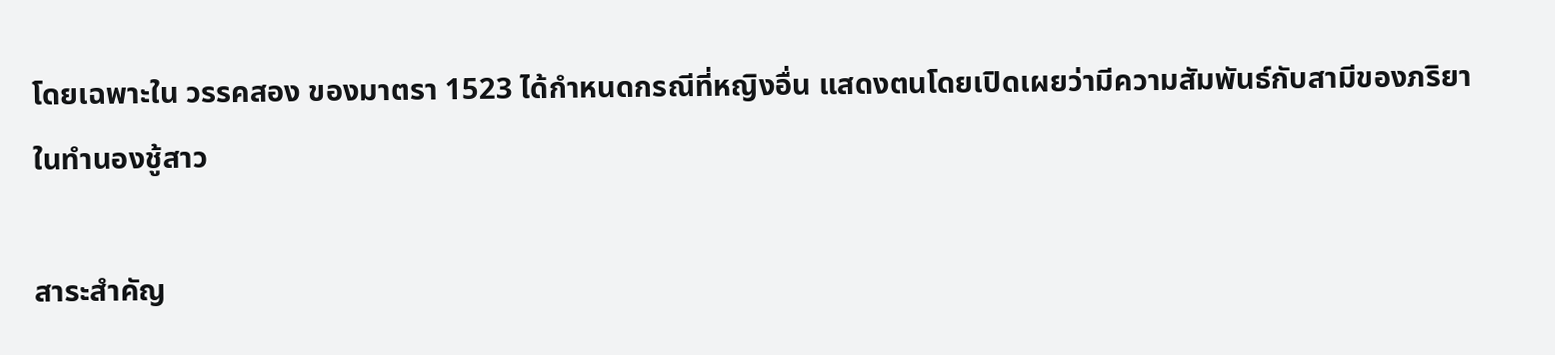โดยเฉพาะใน วรรคสอง ของมาตรา 1523 ได้กำหนดกรณีที่หญิงอื่น แสดงตนโดยเปิดเผยว่ามีความสัมพันธ์กับสามีของภริยาในทำนองชู้สาว

สาระสำคัญ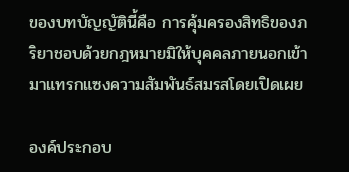ของบทบัญญัตินี้คือ การคุ้มครองสิทธิของภริยาชอบด้วยกฎหมายมิให้บุคคลภายนอกเข้ามาแทรกแซงความสัมพันธ์สมรสโดยเปิดเผย

องค์ประกอบ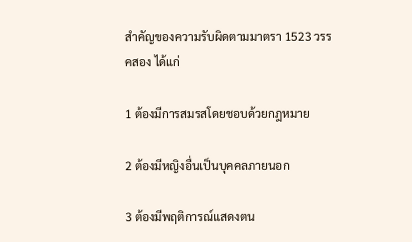สำคัญของความรับผิดตามมาตรา 1523 วรรคสอง ได้แก่

1 ต้องมีการสมรสโดยชอบด้วยกฎหมาย

2 ต้องมีหญิงอื่นเป็นบุคคลภายนอก

3 ต้องมีพฤติการณ์แสดงตน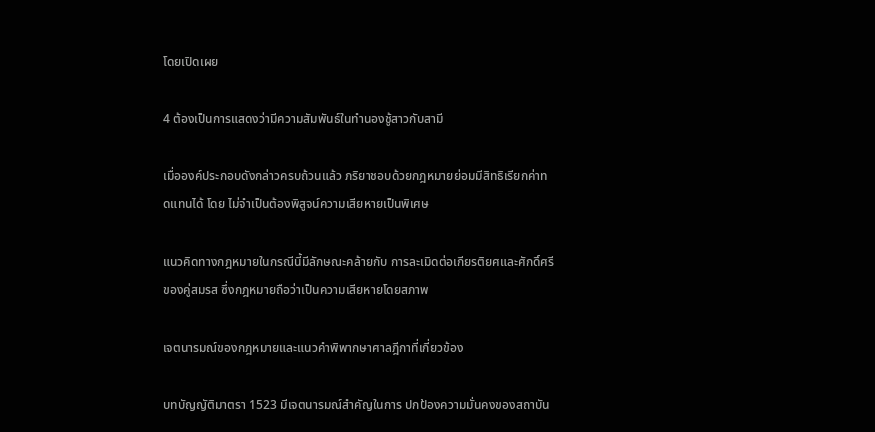โดยเปิดเผย

4 ต้องเป็นการแสดงว่ามีความสัมพันธ์ในทำนองชู้สาวกับสามี

เมื่อองค์ประกอบดังกล่าวครบถ้วนแล้ว ภริยาชอบด้วยกฎหมายย่อมมีสิทธิเรียกค่าทดแทนได้ โดย ไม่จำเป็นต้องพิสูจน์ความเสียหายเป็นพิเศษ

แนวคิดทางกฎหมายในกรณีนี้มีลักษณะคล้ายกับ การละเมิดต่อเกียรติยศและศักดิ์ศรีของคู่สมรส ซึ่งกฎหมายถือว่าเป็นความเสียหายโดยสภาพ

เจตนารมณ์ของกฎหมายและแนวคำพิพากษาศาลฎีกาที่เกี่ยวข้อง

บทบัญญัติมาตรา 1523 มีเจตนารมณ์สำคัญในการ ปกป้องความมั่นคงของสถาบัน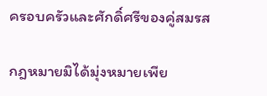ครอบครัวและศักดิ์ศรีของคู่สมรส

กฎหมายมิได้มุ่งหมายเพีย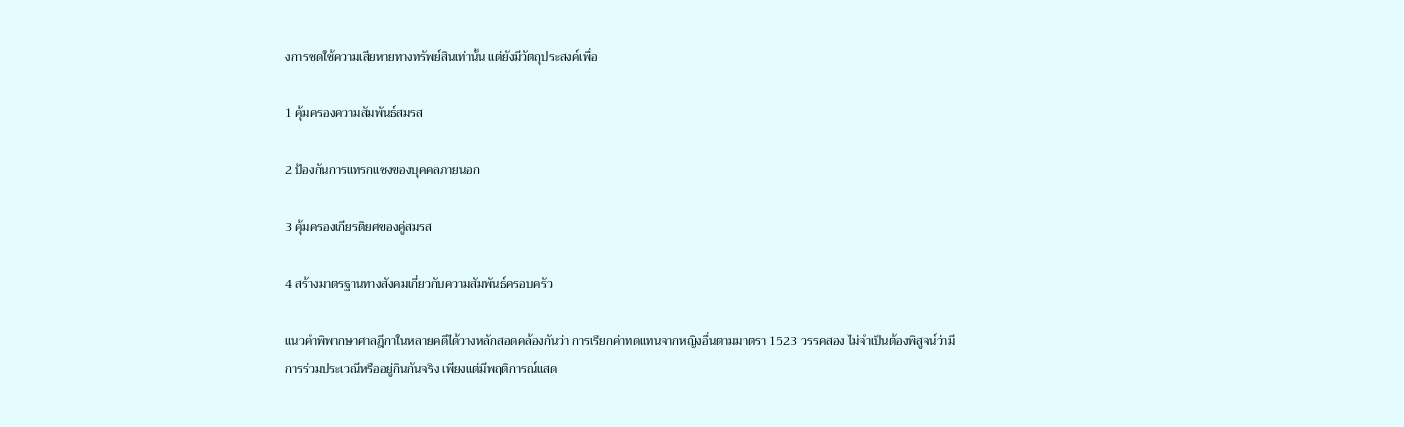งการชดใช้ความเสียหายทางทรัพย์สินเท่านั้น แต่ยังมีวัตถุประสงค์เพื่อ

1 คุ้มครองความสัมพันธ์สมรส

2 ป้องกันการแทรกแซงของบุคคลภายนอก

3 คุ้มครองเกียรติยศของคู่สมรส

4 สร้างมาตรฐานทางสังคมเกี่ยวกับความสัมพันธ์ครอบครัว

แนวคำพิพากษาศาลฎีกาในหลายคดีได้วางหลักสอดคล้องกันว่า การเรียกค่าทดแทนจากหญิงอื่นตามมาตรา 1523 วรรคสอง ไม่จำเป็นต้องพิสูจน์ว่ามีการร่วมประเวณีหรืออยู่กินกันจริง เพียงแต่มีพฤติการณ์แสด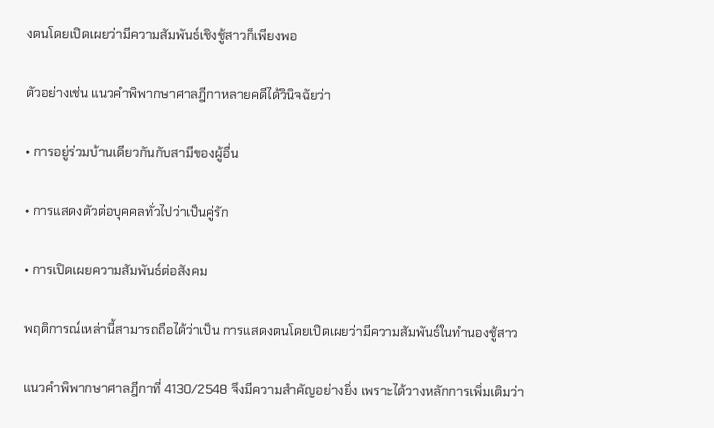งตนโดยเปิดเผยว่ามีความสัมพันธ์เชิงชู้สาวก็เพียงพอ

ตัวอย่างเช่น แนวคำพิพากษาศาลฎีกาหลายคดีได้วินิจฉัยว่า

• การอยู่ร่วมบ้านเดียวกันกับสามีของผู้อื่น

• การแสดงตัวต่อบุคคลทั่วไปว่าเป็นคู่รัก

• การเปิดเผยความสัมพันธ์ต่อสังคม

พฤติการณ์เหล่านี้สามารถถือได้ว่าเป็น การแสดงตนโดยเปิดเผยว่ามีความสัมพันธ์ในทำนองชู้สาว

แนวคำพิพากษาศาลฎีกาที่ 4130/2548 จึงมีความสำคัญอย่างยิ่ง เพราะได้วางหลักการเพิ่มเติมว่า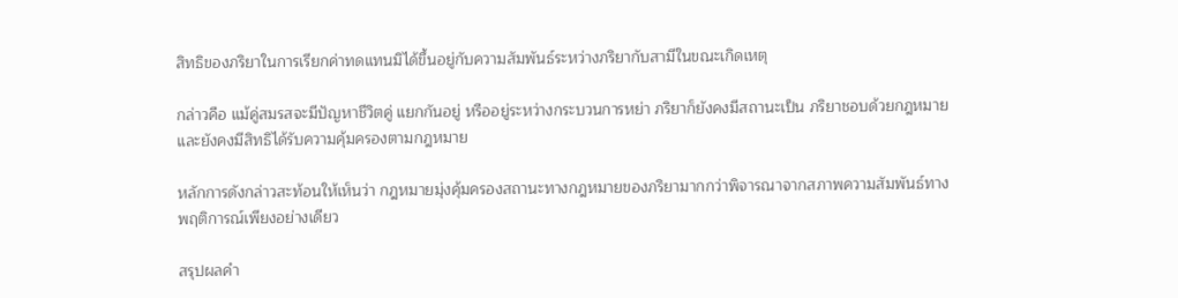สิทธิของภริยาในการเรียกค่าทดแทนมิได้ขึ้นอยู่กับความสัมพันธ์ระหว่างภริยากับสามีในขณะเกิดเหตุ

กล่าวคือ แม้คู่สมรสจะมีปัญหาชีวิตคู่ แยกกันอยู่ หรืออยู่ระหว่างกระบวนการหย่า ภริยาก็ยังคงมีสถานะเป็น ภริยาชอบด้วยกฎหมาย และยังคงมีสิทธิได้รับความคุ้มครองตามกฎหมาย

หลักการดังกล่าวสะท้อนให้เห็นว่า กฎหมายมุ่งคุ้มครองสถานะทางกฎหมายของภริยามากกว่าพิจารณาจากสภาพความสัมพันธ์ทางพฤติการณ์เพียงอย่างเดียว

สรุปผลคำ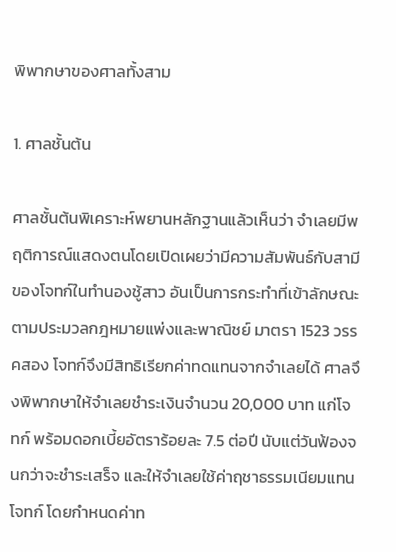พิพากษาของศาลทั้งสาม

1. ศาลชั้นต้น

ศาลชั้นต้นพิเคราะห์พยานหลักฐานแล้วเห็นว่า จำเลยมีพฤติการณ์แสดงตนโดยเปิดเผยว่ามีความสัมพันธ์กับสามีของโจทก์ในทำนองชู้สาว อันเป็นการกระทำที่เข้าลักษณะตามประมวลกฎหมายแพ่งและพาณิชย์ มาตรา 1523 วรรคสอง โจทก์จึงมีสิทธิเรียกค่าทดแทนจากจำเลยได้ ศาลจึงพิพากษาให้จำเลยชำระเงินจำนวน 20,000 บาท แก่โจทก์ พร้อมดอกเบี้ยอัตราร้อยละ 7.5 ต่อปี นับแต่วันฟ้องจนกว่าจะชำระเสร็จ และให้จำเลยใช้ค่าฤชาธรรมเนียมแทนโจทก์ โดยกำหนดค่าท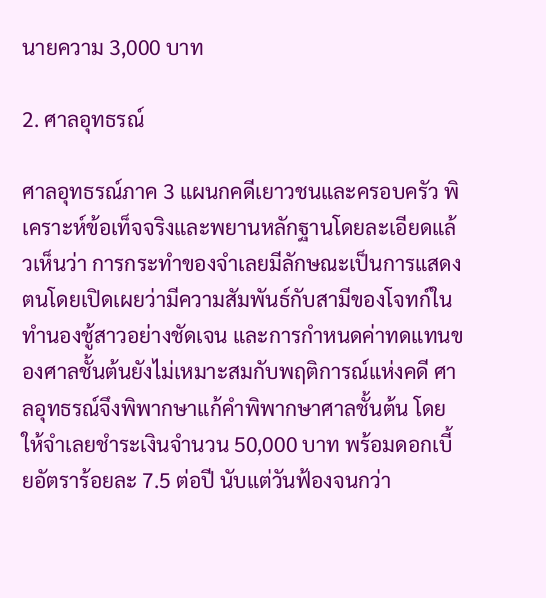นายความ 3,000 บาท

2. ศาลอุทธรณ์

ศาลอุทธรณ์ภาค 3 แผนกคดีเยาวชนและครอบครัว พิเคราะห์ข้อเท็จจริงและพยานหลักฐานโดยละเอียดแล้วเห็นว่า การกระทำของจำเลยมีลักษณะเป็นการแสดงตนโดยเปิดเผยว่ามีความสัมพันธ์กับสามีของโจทก์ในทำนองชู้สาวอย่างชัดเจน และการกำหนดค่าทดแทนของศาลชั้นต้นยังไม่เหมาะสมกับพฤติการณ์แห่งคดี ศาลอุทธรณ์จึงพิพากษาแก้คำพิพากษาศาลชั้นต้น โดยให้จำเลยชำระเงินจำนวน 50,000 บาท พร้อมดอกเบี้ยอัตราร้อยละ 7.5 ต่อปี นับแต่วันฟ้องจนกว่า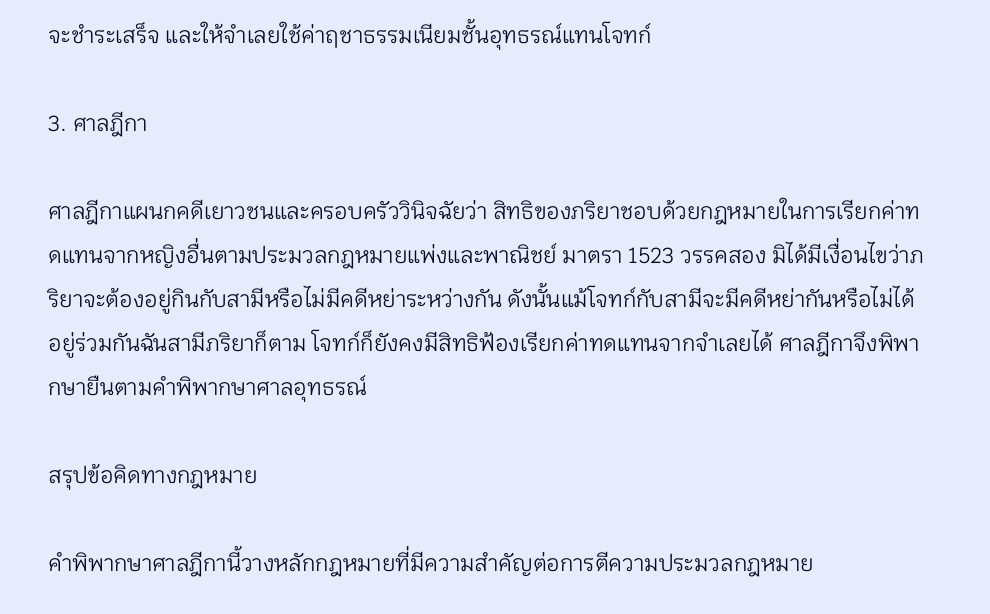จะชำระเสร็จ และให้จำเลยใช้ค่าฤชาธรรมเนียมชั้นอุทธรณ์แทนโจทก์

3. ศาลฎีกา

ศาลฎีกาแผนกคดีเยาวชนและครอบครัววินิจฉัยว่า สิทธิของภริยาชอบด้วยกฎหมายในการเรียกค่าทดแทนจากหญิงอื่นตามประมวลกฎหมายแพ่งและพาณิชย์ มาตรา 1523 วรรคสอง มิได้มีเงื่อนไขว่าภริยาจะต้องอยู่กินกับสามีหรือไม่มีคดีหย่าระหว่างกัน ดังนั้นแม้โจทก์กับสามีจะมีคดีหย่ากันหรือไม่ได้อยู่ร่วมกันฉันสามีภริยาก็ตาม โจทก์ก็ยังคงมีสิทธิฟ้องเรียกค่าทดแทนจากจำเลยได้ ศาลฎีกาจึงพิพากษายืนตามคำพิพากษาศาลอุทธรณ์

สรุปข้อคิดทางกฎหมาย

คำพิพากษาศาลฎีกานี้วางหลักกฎหมายที่มีความสำคัญต่อการตีความประมวลกฎหมาย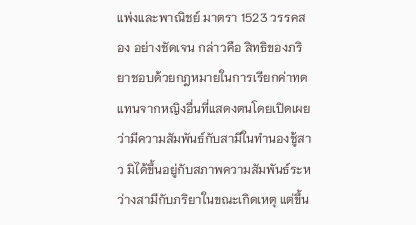แพ่งและพาณิชย์ มาตรา 1523 วรรคสอง อย่างชัดเจน กล่าวคือ สิทธิของภริยาชอบด้วยกฎหมายในการเรียกค่าทดแทนจากหญิงอื่นที่แสดงตนโดยเปิดเผยว่ามีความสัมพันธ์กับสามีในทำนองชู้สาว มิได้ขึ้นอยู่กับสภาพความสัมพันธ์ระหว่างสามีกับภริยาในขณะเกิดเหตุ แต่ขึ้น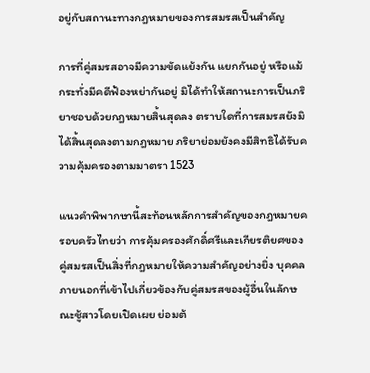อยู่กับสถานะทางกฎหมายของการสมรสเป็นสำคัญ

การที่คู่สมรสอาจมีความขัดแย้งกัน แยกกันอยู่ หรือแม้กระทั่งมีคดีฟ้องหย่ากันอยู่ มิได้ทำให้สถานะการเป็นภริยาชอบด้วยกฎหมายสิ้นสุดลง ตราบใดที่การสมรสยังมิได้สิ้นสุดลงตามกฎหมาย ภริยาย่อมยังคงมีสิทธิได้รับความคุ้มครองตามมาตรา 1523

แนวคำพิพากษานี้สะท้อนหลักการสำคัญของกฎหมายครอบครัวไทยว่า การคุ้มครองศักดิ์ศรีและเกียรติยศของคู่สมรสเป็นสิ่งที่กฎหมายให้ความสำคัญอย่างยิ่ง บุคคลภายนอกที่เข้าไปเกี่ยวข้องกับคู่สมรสของผู้อื่นในลักษณะชู้สาวโดยเปิดเผย ย่อมต้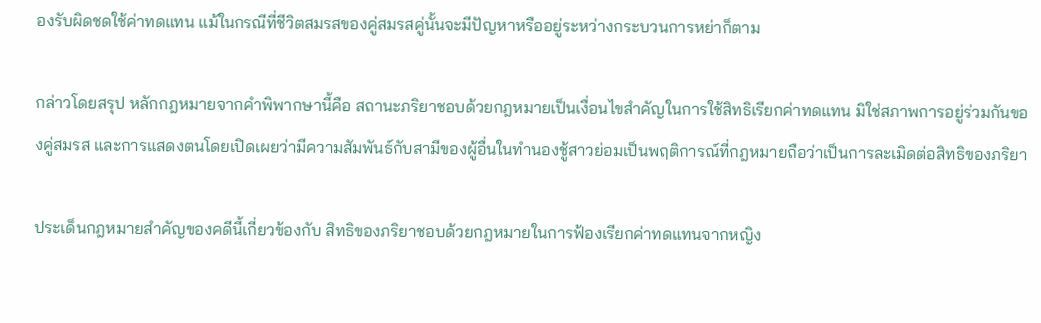องรับผิดชดใช้ค่าทดแทน แม้ในกรณีที่ชีวิตสมรสของคู่สมรสคู่นั้นจะมีปัญหาหรืออยู่ระหว่างกระบวนการหย่าก็ตาม

กล่าวโดยสรุป หลักกฎหมายจากคำพิพากษานี้คือ สถานะภริยาชอบด้วยกฎหมายเป็นเงื่อนไขสำคัญในการใช้สิทธิเรียกค่าทดแทน มิใช่สภาพการอยู่ร่วมกันของคู่สมรส และการแสดงตนโดยเปิดเผยว่ามีความสัมพันธ์กับสามีของผู้อื่นในทำนองชู้สาวย่อมเป็นพฤติการณ์ที่กฎหมายถือว่าเป็นการละเมิดต่อสิทธิของภริยา

ประเด็นกฎหมายสำคัญของคดีนี้เกี่ยวข้องกับ สิทธิของภริยาชอบด้วยกฎหมายในการฟ้องเรียกค่าทดแทนจากหญิง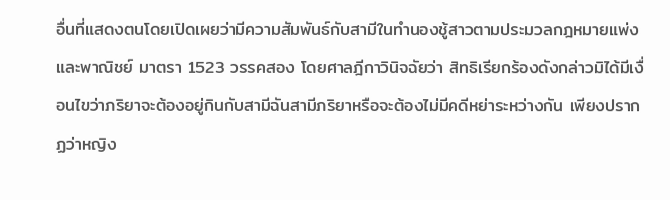อื่นที่แสดงตนโดยเปิดเผยว่ามีความสัมพันธ์กับสามีในทำนองชู้สาวตามประมวลกฎหมายแพ่งและพาณิชย์ มาตรา 1523 วรรคสอง โดยศาลฎีกาวินิจฉัยว่า สิทธิเรียกร้องดังกล่าวมิได้มีเงื่อนไขว่าภริยาจะต้องอยู่กินกับสามีฉันสามีภริยาหรือจะต้องไม่มีคดีหย่าระหว่างกัน เพียงปรากฏว่าหญิง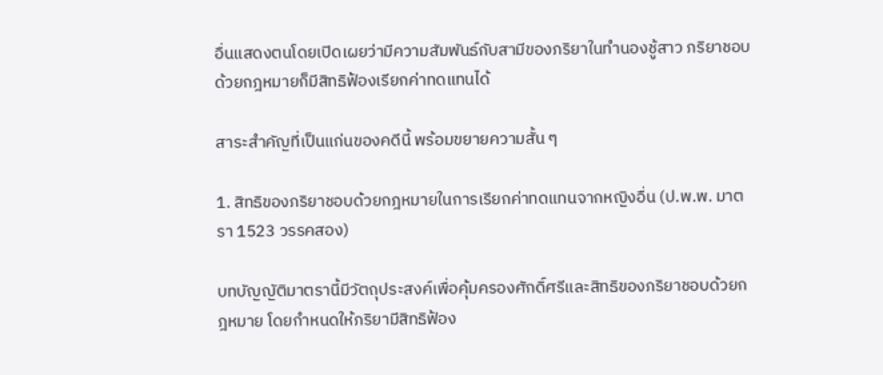อื่นแสดงตนโดยเปิดเผยว่ามีความสัมพันธ์กับสามีของภริยาในทำนองชู้สาว ภริยาชอบด้วยกฎหมายก็มีสิทธิฟ้องเรียกค่าทดแทนได้

สาระสำคัญที่เป็นแก่นของคดีนี้ พร้อมขยายความสั้น ๆ

1. สิทธิของภริยาชอบด้วยกฎหมายในการเรียกค่าทดแทนจากหญิงอื่น (ป.พ.พ. มาตรา 1523 วรรคสอง)

บทบัญญัติมาตรานี้มีวัตถุประสงค์เพื่อคุ้มครองศักดิ์ศรีและสิทธิของภริยาชอบด้วยกฎหมาย โดยกำหนดให้ภริยามีสิทธิฟ้อง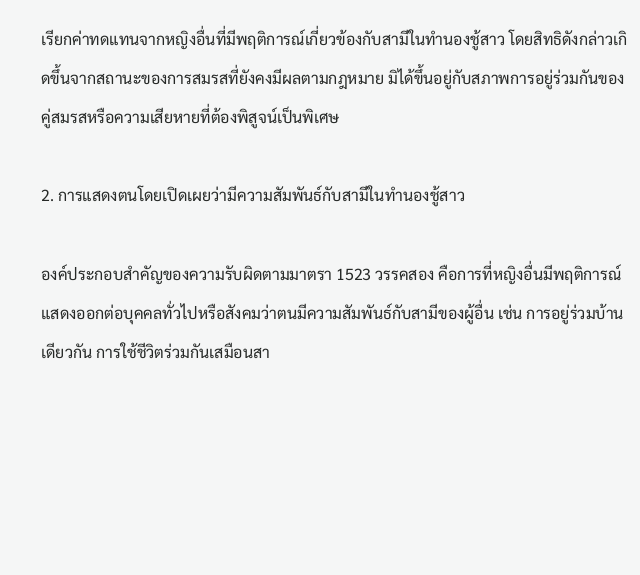เรียกค่าทดแทนจากหญิงอื่นที่มีพฤติการณ์เกี่ยวข้องกับสามีในทำนองชู้สาว โดยสิทธิดังกล่าวเกิดขึ้นจากสถานะของการสมรสที่ยังคงมีผลตามกฎหมาย มิได้ขึ้นอยู่กับสภาพการอยู่ร่วมกันของคู่สมรสหรือความเสียหายที่ต้องพิสูจน์เป็นพิเศษ

2. การแสดงตนโดยเปิดเผยว่ามีความสัมพันธ์กับสามีในทำนองชู้สาว

องค์ประกอบสำคัญของความรับผิดตามมาตรา 1523 วรรคสอง คือการที่หญิงอื่นมีพฤติการณ์แสดงออกต่อบุคคลทั่วไปหรือสังคมว่าตนมีความสัมพันธ์กับสามีของผู้อื่น เช่น การอยู่ร่วมบ้านเดียวกัน การใช้ชีวิตร่วมกันเสมือนสา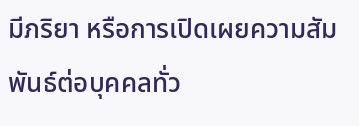มีภริยา หรือการเปิดเผยความสัมพันธ์ต่อบุคคลทั่ว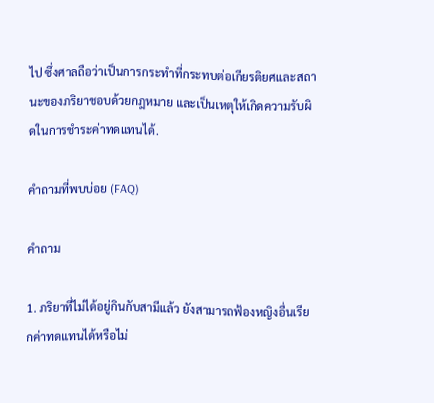ไป ซึ่งศาลถือว่าเป็นการกระทำที่กระทบต่อเกียรติยศและสถานะของภริยาชอบด้วยกฎหมาย และเป็นเหตุให้เกิดความรับผิดในการชำระค่าทดแทนได้.

คำถามที่พบบ่อย (FAQ)

คำถาม

1. ภริยาที่ไม่ได้อยู่กินกับสามีแล้ว ยังสามารถฟ้องหญิงอื่นเรียกค่าทดแทนได้หรือไม่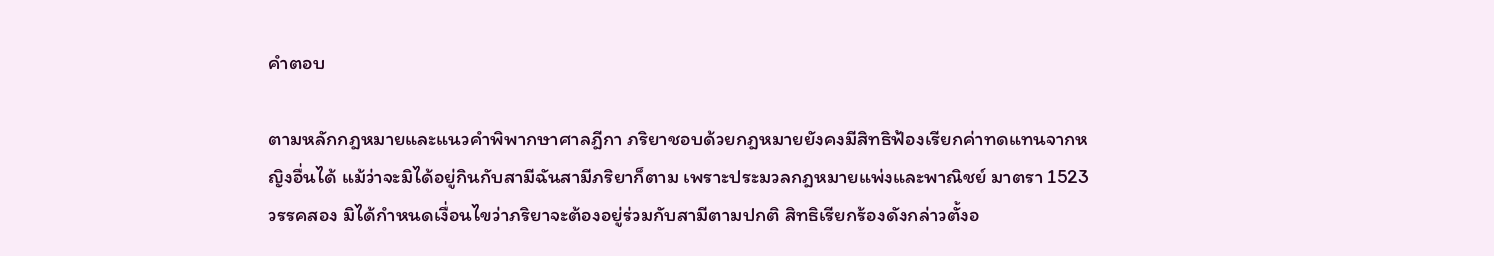คำตอบ

ตามหลักกฎหมายและแนวคำพิพากษาศาลฎีกา ภริยาชอบด้วยกฎหมายยังคงมีสิทธิฟ้องเรียกค่าทดแทนจากหญิงอื่นได้ แม้ว่าจะมิได้อยู่กินกับสามีฉันสามีภริยาก็ตาม เพราะประมวลกฎหมายแพ่งและพาณิชย์ มาตรา 1523 วรรคสอง มิได้กำหนดเงื่อนไขว่าภริยาจะต้องอยู่ร่วมกับสามีตามปกติ สิทธิเรียกร้องดังกล่าวตั้งอ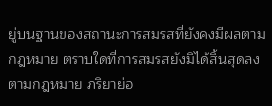ยู่บนฐานของสถานะการสมรสที่ยังคงมีผลตามกฎหมาย ตราบใดที่การสมรสยังมิได้สิ้นสุดลงตามกฎหมาย ภริยาย่อ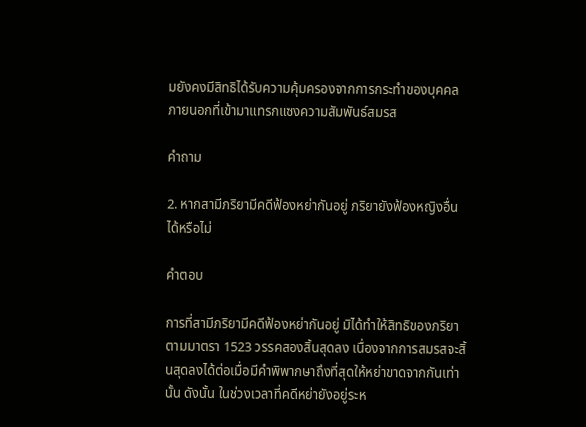มยังคงมีสิทธิได้รับความคุ้มครองจากการกระทำของบุคคลภายนอกที่เข้ามาแทรกแซงความสัมพันธ์สมรส

คำถาม

2. หากสามีภริยามีคดีฟ้องหย่ากันอยู่ ภริยายังฟ้องหญิงอื่นได้หรือไม่

คำตอบ

การที่สามีภริยามีคดีฟ้องหย่ากันอยู่ มิได้ทำให้สิทธิของภริยาตามมาตรา 1523 วรรคสองสิ้นสุดลง เนื่องจากการสมรสจะสิ้นสุดลงได้ต่อเมื่อมีคำพิพากษาถึงที่สุดให้หย่าขาดจากกันเท่านั้น ดังนั้น ในช่วงเวลาที่คดีหย่ายังอยู่ระห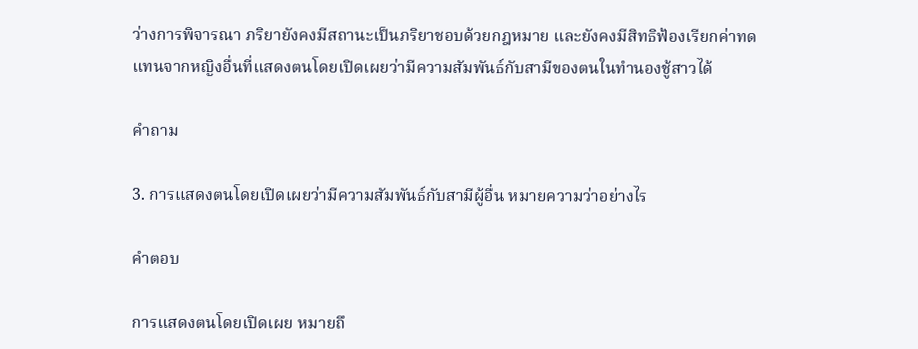ว่างการพิจารณา ภริยายังคงมีสถานะเป็นภริยาชอบด้วยกฎหมาย และยังคงมีสิทธิฟ้องเรียกค่าทดแทนจากหญิงอื่นที่แสดงตนโดยเปิดเผยว่ามีความสัมพันธ์กับสามีของตนในทำนองชู้สาวได้

คำถาม

3. การแสดงตนโดยเปิดเผยว่ามีความสัมพันธ์กับสามีผู้อื่น หมายความว่าอย่างไร

คำตอบ

การแสดงตนโดยเปิดเผย หมายถึ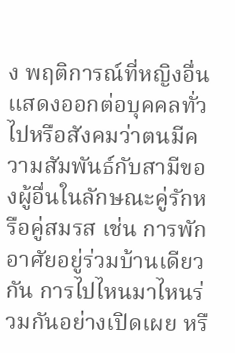ง พฤติการณ์ที่หญิงอื่นแสดงออกต่อบุคคลทั่วไปหรือสังคมว่าตนมีความสัมพันธ์กับสามีของผู้อื่นในลักษณะคู่รักหรือคู่สมรส เช่น การพักอาศัยอยู่ร่วมบ้านเดียวกัน การไปไหนมาไหนร่วมกันอย่างเปิดเผย หรื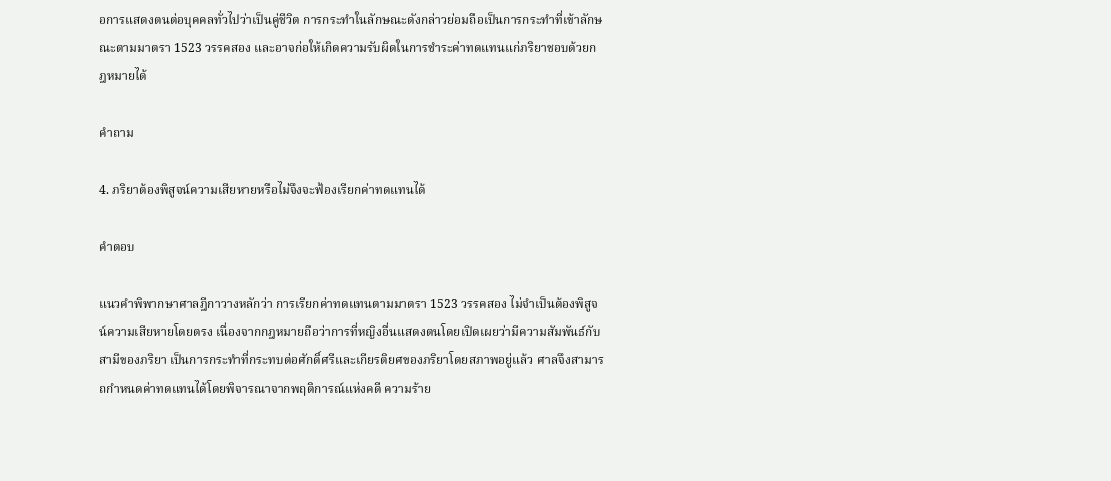อการแสดงตนต่อบุคคลทั่วไปว่าเป็นคู่ชีวิต การกระทำในลักษณะดังกล่าวย่อมถือเป็นการกระทำที่เข้าลักษณะตามมาตรา 1523 วรรคสอง และอาจก่อให้เกิดความรับผิดในการชำระค่าทดแทนแก่ภริยาชอบด้วยกฎหมายได้

คำถาม

4. ภริยาต้องพิสูจน์ความเสียหายหรือไม่จึงจะฟ้องเรียกค่าทดแทนได้

คำตอบ

แนวคำพิพากษาศาลฎีกาวางหลักว่า การเรียกค่าทดแทนตามมาตรา 1523 วรรคสอง ไม่จำเป็นต้องพิสูจน์ความเสียหายโดยตรง เนื่องจากกฎหมายถือว่าการที่หญิงอื่นแสดงตนโดยเปิดเผยว่ามีความสัมพันธ์กับสามีของภริยา เป็นการกระทำที่กระทบต่อศักดิ์ศรีและเกียรติยศของภริยาโดยสภาพอยู่แล้ว ศาลจึงสามารถกำหนดค่าทดแทนได้โดยพิจารณาจากพฤติการณ์แห่งคดี ความร้าย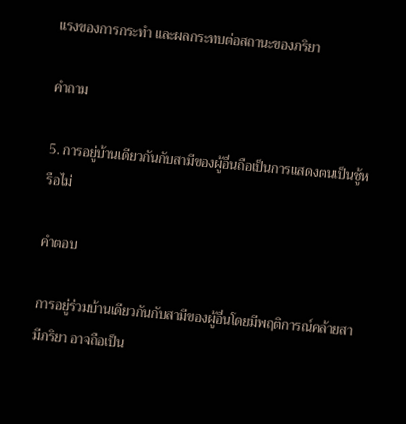แรงของการกระทำ และผลกระทบต่อสถานะของภริยา

คำถาม

5. การอยู่บ้านเดียวกันกับสามีของผู้อื่นถือเป็นการแสดงตนเป็นชู้หรือไม่

คำตอบ

การอยู่ร่วมบ้านเดียวกันกับสามีของผู้อื่นโดยมีพฤติการณ์คล้ายสามีภริยา อาจถือเป็น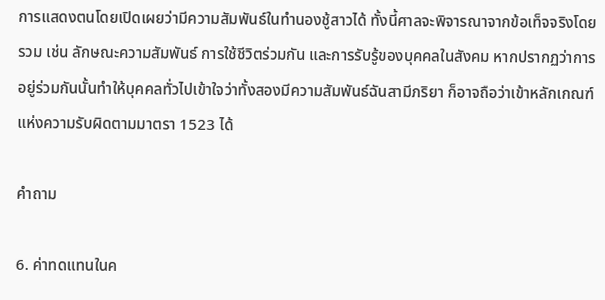การแสดงตนโดยเปิดเผยว่ามีความสัมพันธ์ในทำนองชู้สาวได้ ทั้งนี้ศาลจะพิจารณาจากข้อเท็จจริงโดยรวม เช่น ลักษณะความสัมพันธ์ การใช้ชีวิตร่วมกัน และการรับรู้ของบุคคลในสังคม หากปรากฏว่าการอยู่ร่วมกันนั้นทำให้บุคคลทั่วไปเข้าใจว่าทั้งสองมีความสัมพันธ์ฉันสามีภริยา ก็อาจถือว่าเข้าหลักเกณฑ์แห่งความรับผิดตามมาตรา 1523 ได้

คำถาม

6. ค่าทดแทนในค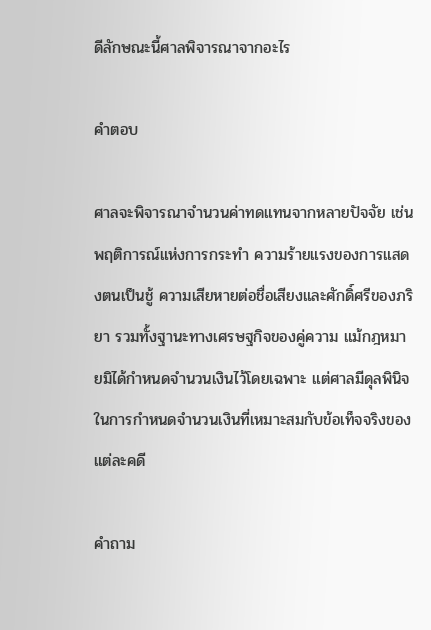ดีลักษณะนี้ศาลพิจารณาจากอะไร

คำตอบ

ศาลจะพิจารณาจำนวนค่าทดแทนจากหลายปัจจัย เช่น พฤติการณ์แห่งการกระทำ ความร้ายแรงของการแสดงตนเป็นชู้ ความเสียหายต่อชื่อเสียงและศักดิ์ศรีของภริยา รวมทั้งฐานะทางเศรษฐกิจของคู่ความ แม้กฎหมายมิได้กำหนดจำนวนเงินไว้โดยเฉพาะ แต่ศาลมีดุลพินิจในการกำหนดจำนวนเงินที่เหมาะสมกับข้อเท็จจริงของแต่ละคดี

คำถาม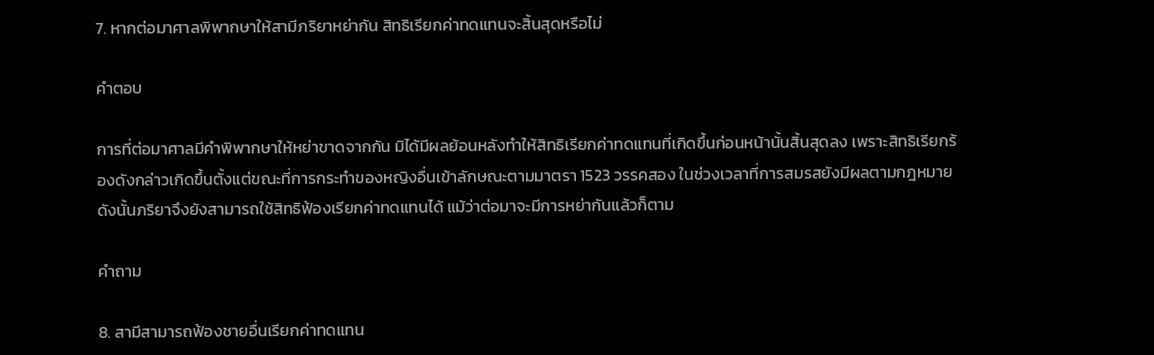7. หากต่อมาศาลพิพากษาให้สามีภริยาหย่ากัน สิทธิเรียกค่าทดแทนจะสิ้นสุดหรือไม่

คำตอบ

การที่ต่อมาศาลมีคำพิพากษาให้หย่าขาดจากกัน มิได้มีผลย้อนหลังทำให้สิทธิเรียกค่าทดแทนที่เกิดขึ้นก่อนหน้านั้นสิ้นสุดลง เพราะสิทธิเรียกร้องดังกล่าวเกิดขึ้นตั้งแต่ขณะที่การกระทำของหญิงอื่นเข้าลักษณะตามมาตรา 1523 วรรคสอง ในช่วงเวลาที่การสมรสยังมีผลตามกฎหมาย ดังนั้นภริยาจึงยังสามารถใช้สิทธิฟ้องเรียกค่าทดแทนได้ แม้ว่าต่อมาจะมีการหย่ากันแล้วก็ตาม

คำถาม

8. สามีสามารถฟ้องชายอื่นเรียกค่าทดแทน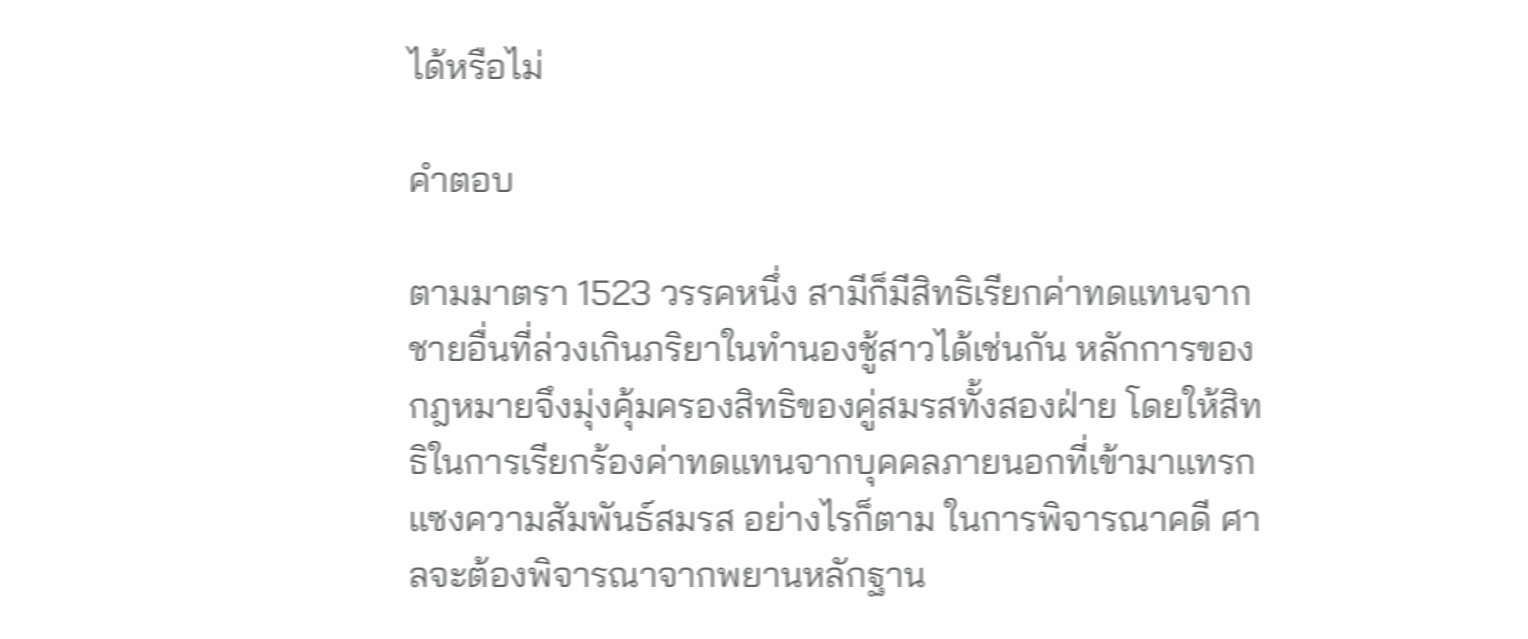ได้หรือไม่

คำตอบ

ตามมาตรา 1523 วรรคหนึ่ง สามีก็มีสิทธิเรียกค่าทดแทนจากชายอื่นที่ล่วงเกินภริยาในทำนองชู้สาวได้เช่นกัน หลักการของกฎหมายจึงมุ่งคุ้มครองสิทธิของคู่สมรสทั้งสองฝ่าย โดยให้สิทธิในการเรียกร้องค่าทดแทนจากบุคคลภายนอกที่เข้ามาแทรกแซงความสัมพันธ์สมรส อย่างไรก็ตาม ในการพิจารณาคดี ศาลจะต้องพิจารณาจากพยานหลักฐาน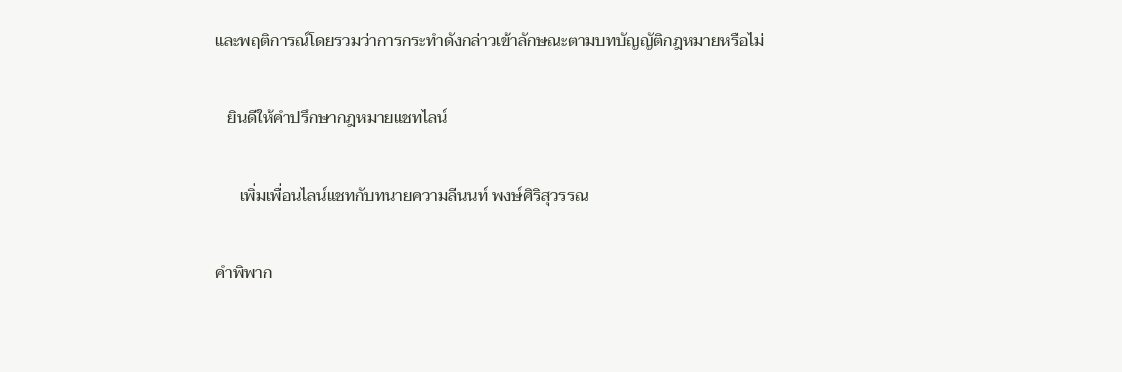และพฤติการณ์โดยรวมว่าการกระทำดังกล่าวเข้าลักษณะตามบทบัญญัติกฎหมายหรือไม่

   ยินดีให้คำปรึกษากฎหมายแชทไลน์

      เพิ่มเพื่อนไลน์แชทกับทนายความลีนนท์ พงษ์ศิริสุวรรณ

คำพิพาก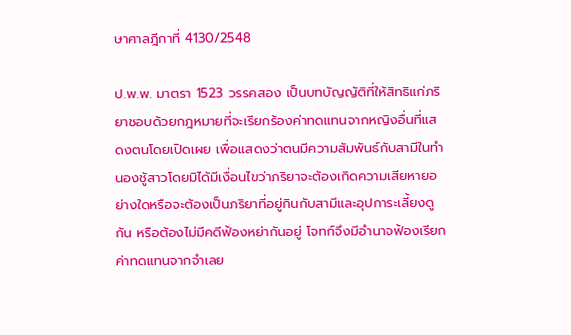ษาศาลฎีกาที่ 4130/2548

ป.พ.พ. มาตรา 1523 วรรคสอง เป็นบทบัญญัติที่ให้สิทธิแก่ภริยาชอบด้วยกฎหมายที่จะเรียกร้องค่าทดแทนจากหญิงอื่นที่แสดงตนโดยเปิดเผย เพื่อแสดงว่าตนมีความสัมพันธ์กับสามีในทำนองชู้สาวโดยมิได้มีเงื่อนไขว่าภริยาจะต้องเกิดความเสียหายอย่างใดหรือจะต้องเป็นภริยาที่อยู่กินกับสามีและอุปการะเลี้ยงดูกัน หรือต้องไม่มีคดีฟ้องหย่ากันอยู่ โจทก์จึงมีอำนาจฟ้องเรียกค่าทดแทนจากจำเลย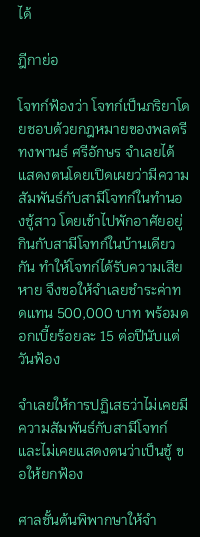ได้

ฎีกาย่อ

โจทก์ฟ้องว่า โจทก์เป็นภริยาโดยชอบด้วยกฎหมายของพลตรีทงพานธ์ ศรีอักษร จำเลยได้แสดงตนโดยเปิดเผยว่ามีความสัมพันธ์กับสามีโจทก์ในทำนองชู้สาว โดยเข้าไปพักอาศัยอยู่กินกับสามีโจทก์ในบ้านเดียวกัน ทำให้โจทก์ได้รับความเสียหาย จึงขอให้จำเลยชำระค่าทดแทน 500,000 บาท พร้อมดอกเบี้ยร้อยละ 15 ต่อปีนับแต่วันฟ้อง

จำเลยให้การปฏิเสธว่าไม่เคยมีความสัมพันธ์กับสามีโจทก์และไม่เคยแสดงตนว่าเป็นชู้ ขอให้ยกฟ้อง

ศาลชั้นต้นพิพากษาให้จำ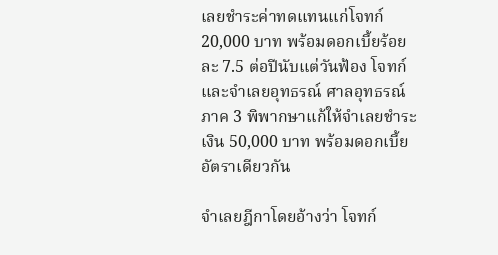เลยชำระค่าทดแทนแก่โจทก์ 20,000 บาท พร้อมดอกเบี้ยร้อยละ 7.5 ต่อปีนับแต่วันฟ้อง โจทก์และจำเลยอุทธรณ์ ศาลอุทธรณ์ภาค 3 พิพากษาแก้ให้จำเลยชำระเงิน 50,000 บาท พร้อมดอกเบี้ยอัตราเดียวกัน

จำเลยฎีกาโดยอ้างว่า โจทก์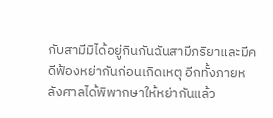กับสามีมิได้อยู่กินกันฉันสามีภริยาและมีคดีฟ้องหย่ากันก่อนเกิดเหตุ อีกทั้งภายหลังศาลได้พิพากษาให้หย่ากันแล้ว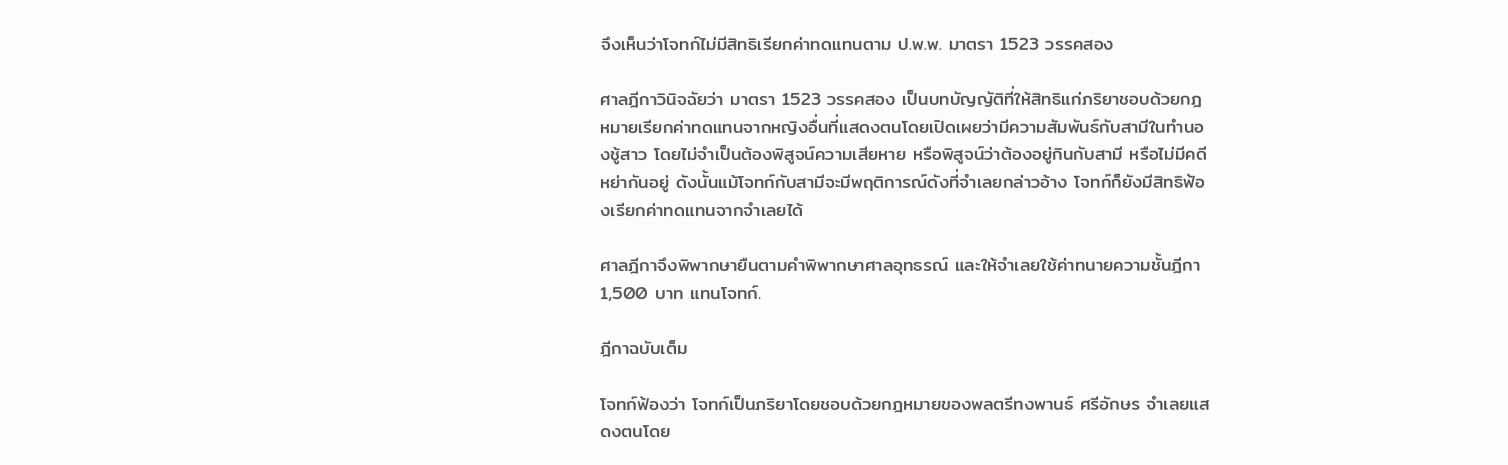จึงเห็นว่าโจทก์ไม่มีสิทธิเรียกค่าทดแทนตาม ป.พ.พ. มาตรา 1523 วรรคสอง

ศาลฎีกาวินิจฉัยว่า มาตรา 1523 วรรคสอง เป็นบทบัญญัติที่ให้สิทธิแก่ภริยาชอบด้วยกฎหมายเรียกค่าทดแทนจากหญิงอื่นที่แสดงตนโดยเปิดเผยว่ามีความสัมพันธ์กับสามีในทำนองชู้สาว โดยไม่จำเป็นต้องพิสูจน์ความเสียหาย หรือพิสูจน์ว่าต้องอยู่กินกับสามี หรือไม่มีคดีหย่ากันอยู่ ดังนั้นแม้โจทก์กับสามีจะมีพฤติการณ์ดังที่จำเลยกล่าวอ้าง โจทก์ก็ยังมีสิทธิฟ้องเรียกค่าทดแทนจากจำเลยได้

ศาลฎีกาจึงพิพากษายืนตามคำพิพากษาศาลอุทธรณ์ และให้จำเลยใช้ค่าทนายความชั้นฎีกา 1,500 บาท แทนโจทก์.

ฎีกาฉบับเต็ม

โจทก์ฟ้องว่า โจทก์เป็นภริยาโดยชอบด้วยกฎหมายของพลตรีทงพานธ์ ศรีอักษร จำเลยแสดงตนโดย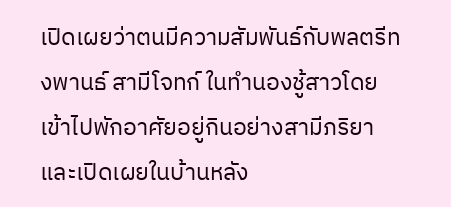เปิดเผยว่าตนมีความสัมพันธ์กับพลตรีทงพานธ์ สามีโจทก์ ในทำนองชู้สาวโดยเข้าไปพักอาศัยอยู่กินอย่างสามีภริยาและเปิดเผยในบ้านหลัง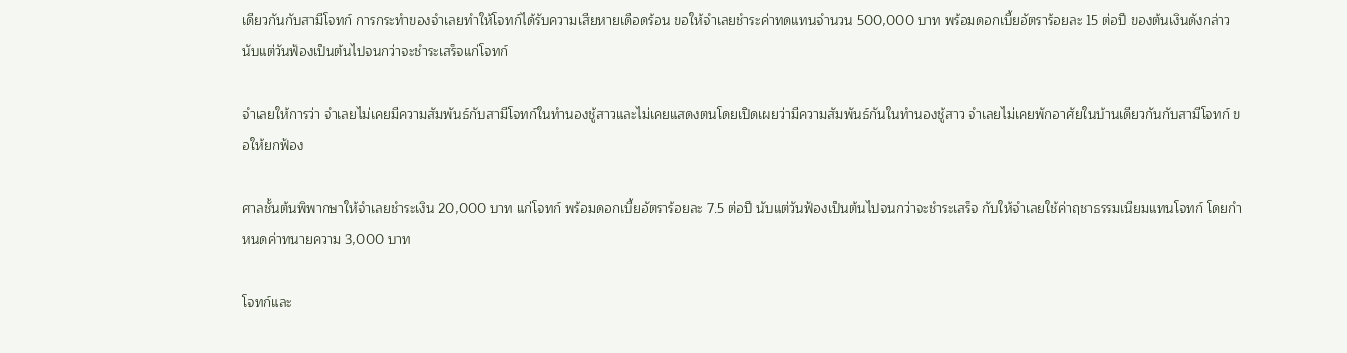เดียวกันกับสามีโจทก์ การกระทำของจำเลยทำให้โจทก์ได้รับความเสียหายเดือดร้อน ขอให้จำเลยชำระค่าทดแทนจำนวน 500,000 บาท พร้อมดอกเบี้ยอัตราร้อยละ 15 ต่อปี ของต้นเงินดังกล่าวนับแต่วันฟ้องเป็นต้นไปจนกว่าจะชำระเสร็จแก่โจทก์

จำเลยให้การว่า จำเลยไม่เคยมีความสัมพันธ์กับสามีโจทก์ในทำนองชู้สาวและไม่เคยแสดงตนโดยเปิดเผยว่ามีความสัมพันธ์กันในทำนองชู้สาว จำเลยไม่เคยพักอาศัยในบ้านเดียวกันกับสามีโจทก์ ขอให้ยกฟ้อง

ศาลชั้นต้นพิพากษาให้จำเลยชำระเงิน 20,000 บาท แก่โจทก์ พร้อมดอกเบี้ยอัตราร้อยละ 7.5 ต่อปี นับแต่วันฟ้องเป็นต้นไปจนกว่าจะชำระเสร็จ กับให้จำเลยใช้ค่าฤชาธรรมเนียมแทนโจทก์ โดยกำหนดค่าทนายความ 3,000 บาท

โจทก์และ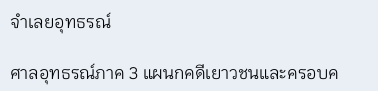จำเลยอุทธรณ์

ศาลอุทธรณ์ภาค 3 แผนกคดีเยาวชนและครอบค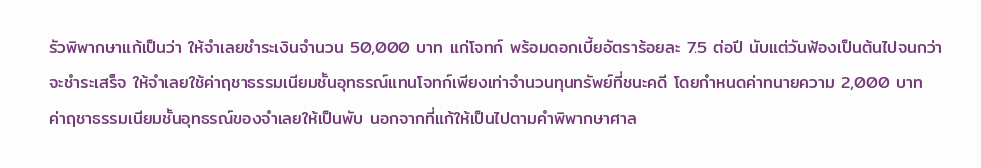รัวพิพากษาแก้เป็นว่า ให้จำเลยชำระเงินจำนวน 50,000 บาท แก่โจทก์ พร้อมดอกเบี้ยอัตราร้อยละ 7.5 ต่อปี นับแต่วันฟ้องเป็นต้นไปจนกว่าจะชำระเสร็จ ให้จำเลยใช้ค่าฤชาธรรมเนียมชั้นอุทธรณ์แทนโจทก์เพียงเท่าจำนวนทุนทรัพย์ที่ชนะคดี โดยกำหนดค่าทนายความ 2,000 บาท ค่าฤชาธรรมเนียมชั้นอุทธรณ์ของจำเลยให้เป็นพับ นอกจากที่แก้ให้เป็นไปตามคำพิพากษาศาล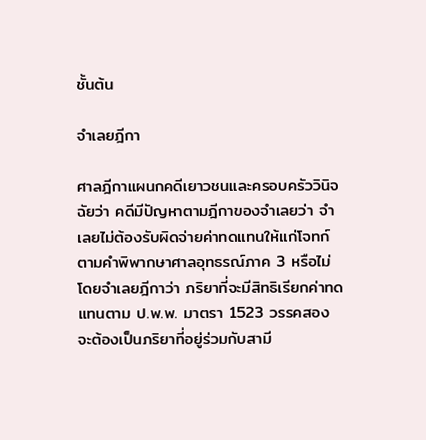ชั้นต้น

จำเลยฎีกา

ศาลฎีกาแผนกคดีเยาวชนและครอบครัววินิจฉัยว่า คดีมีปัญหาตามฎีกาของจำเลยว่า จำเลยไม่ต้องรับผิดจ่ายค่าทดแทนให้แก่โจทก์ตามคำพิพากษาศาลอุทธรณ์ภาค 3 หรือไม่ โดยจำเลยฎีกาว่า ภริยาที่จะมีสิทธิเรียกค่าทดแทนตาม ป.พ.พ. มาตรา 1523 วรรคสอง จะต้องเป็นภริยาที่อยู่ร่วมกับสามี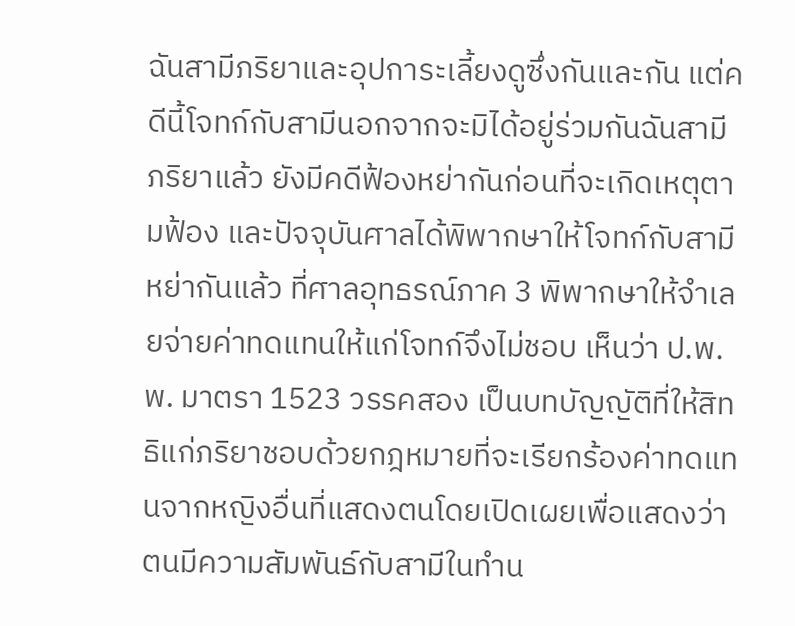ฉันสามีภริยาและอุปการะเลี้ยงดูซึ่งกันและกัน แต่คดีนี้โจทก์กับสามีนอกจากจะมิได้อยู่ร่วมกันฉันสามีภริยาแล้ว ยังมีคดีฟ้องหย่ากันก่อนที่จะเกิดเหตุตามฟ้อง และปัจจุบันศาลได้พิพากษาให้โจทก์กับสามีหย่ากันแล้ว ที่ศาลอุทธรณ์ภาค 3 พิพากษาให้จำเลยจ่ายค่าทดแทนให้แก่โจทก์จึงไม่ชอบ เห็นว่า ป.พ.พ. มาตรา 1523 วรรคสอง เป็นบทบัญญัติที่ให้สิทธิแก่ภริยาชอบด้วยกฎหมายที่จะเรียกร้องค่าทดแทนจากหญิงอื่นที่แสดงตนโดยเปิดเผยเพื่อแสดงว่าตนมีความสัมพันธ์กับสามีในทำน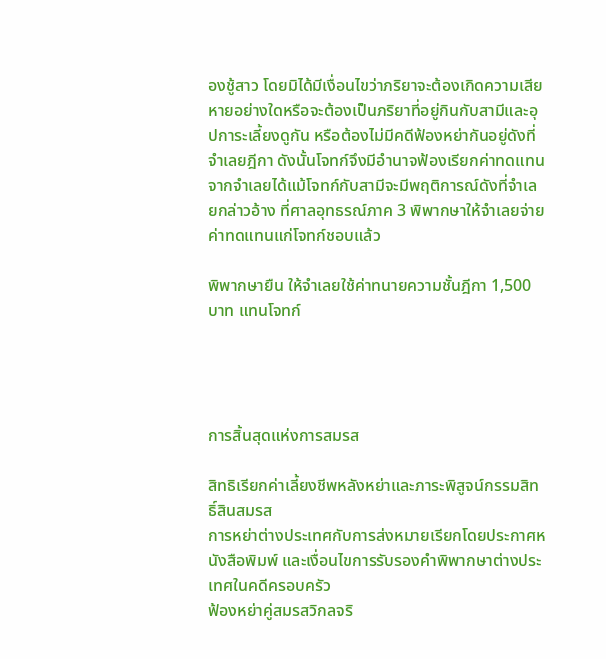องชู้สาว โดยมิได้มีเงื่อนไขว่าภริยาจะต้องเกิดความเสียหายอย่างใดหรือจะต้องเป็นภริยาที่อยู่กินกับสามีและอุปการะเลี้ยงดูกัน หรือต้องไม่มีคดีฟ้องหย่ากันอยู่ดังที่จำเลยฎีกา ดังนั้นโจทก์จึงมีอำนาจฟ้องเรียกค่าทดแทนจากจำเลยได้แม้โจทก์กับสามีจะมีพฤติการณ์ดังที่จำเลยกล่าวอ้าง ที่ศาลอุทธรณ์ภาค 3 พิพากษาให้จำเลยจ่ายค่าทดแทนแก่โจทก์ชอบแล้ว

พิพากษายืน ให้จำเลยใช้ค่าทนายความชั้นฎีกา 1,500 บาท แทนโจทก์




การสิ้นสุดแห่งการสมรส

สิทธิเรียกค่าเลี้ยงชีพหลังหย่าและภาระพิสูจน์กรรมสิทธิ์สินสมรส
การหย่าต่างประเทศกับการส่งหมายเรียกโดยประกาศหนังสือพิมพ์ และเงื่อนไขการรับรองคำพิพากษาต่างประเทศในคดีครอบครัว
ฟ้องหย่าคู่สมรสวิกลจริ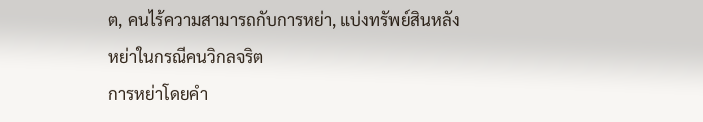ต, คนไร้ความสามารถกับการหย่า, แบ่งทรัพย์สินหลังหย่าในกรณีคนวิกลจริต
การหย่าโดยคำ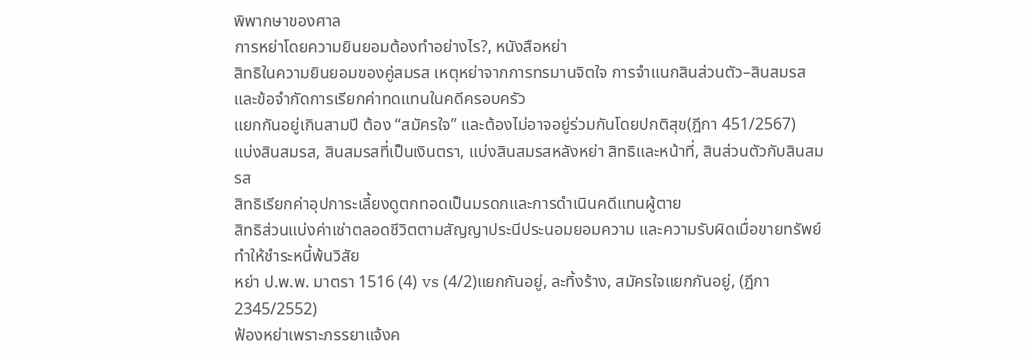พิพากษาของศาล
การหย่าโดยความยินยอมต้องทำอย่างไร?, หนังสือหย่า
สิทธิในความยินยอมของคู่สมรส เหตุหย่าจากการทรมานจิตใจ การจำแนกสินส่วนตัว–สินสมรส และข้อจำกัดการเรียกค่าทดแทนในคดีครอบครัว
แยกกันอยู่เกินสามปี ต้อง “สมัครใจ” และต้องไม่อาจอยู่ร่วมกันโดยปกติสุข(ฎีกา 451/2567)
แบ่งสินสมรส, สินสมรสที่เป็นเงินตรา, แบ่งสินสมรสหลังหย่า สิทธิและหน้าที่, สินส่วนตัวกับสินสมรส
สิทธิเรียกค่าอุปการะเลี้ยงดูตกทอดเป็นมรดกและการดำเนินคดีแทนผู้ตาย
สิทธิส่วนแบ่งค่าเช่าตลอดชีวิตตามสัญญาประนีประนอมยอมความ และความรับผิดเมื่อขายทรัพย์ทำให้ชำระหนี้พ้นวิสัย
หย่า ป.พ.พ. มาตรา 1516 (4) vs (4/2)แยกกันอยู่, ละทิ้งร้าง, สมัครใจแยกกันอยู่, (ฎีกา 2345/2552)
ฟ้องหย่าเพราะภรรยาแจ้งค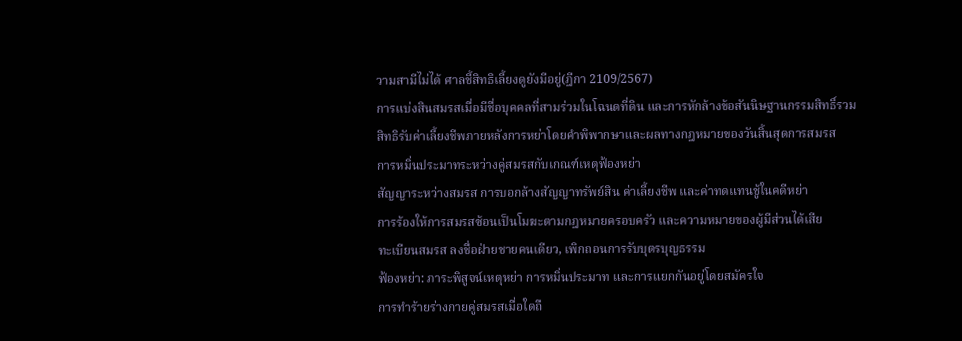วามสามีไม่ได้ ศาลชี้สิทธิเลี้ยงดูยังมีอยู่(ฎีกา 2109/2567)
การแบ่งสินสมรสเมื่อมีชื่อบุคคลที่สามร่วมในโฉนดที่ดิน และการหักล้างข้อสันนิษฐานกรรมสิทธิ์รวม
สิทธิรับค่าเลี้ยงชีพภายหลังการหย่าโดยคำพิพากษาและผลทางกฎหมายของวันสิ้นสุดการสมรส
การหมิ่นประมาทระหว่างคู่สมรสกับเกณฑ์เหตุฟ้องหย่า
สัญญาระหว่างสมรส การบอกล้างสัญญาทรัพย์สิน ค่าเลี้ยงชีพ และค่าทดแทนชู้ในคดีหย่า
การร้องให้การสมรสซ้อนเป็นโมฆะตามกฎหมายครอบครัว และความหมายของผู้มีส่วนได้เสีย
ทะเบียนสมรส ลงชื่อฝ่ายชายคนเดียว, เพิกถอนการรับบุตรบุญธรรม
ฟ้องหย่า: ภาระพิสูจน์เหตุหย่า การหมิ่นประมาท และการแยกกันอยู่โดยสมัครใจ
การทำร้ายร่างกายคู่สมรสเมื่อใดถื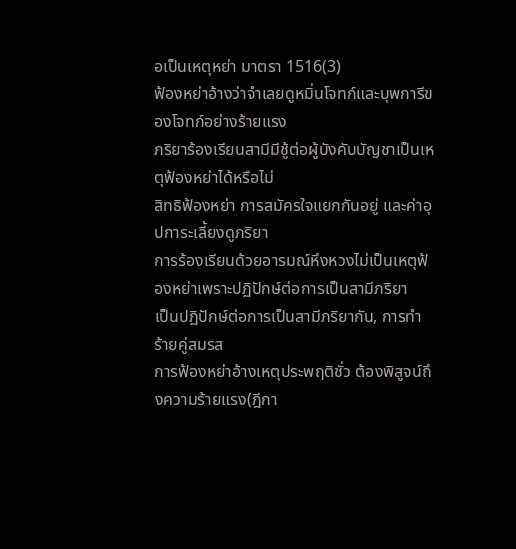อเป็นเหตุหย่า มาตรา 1516(3)
ฟ้องหย่าอ้างว่าจำเลยดูหมิ่นโจทก์และบุพการีของโจทก์อย่างร้ายแรง
ภริยาร้องเรียนสามีมีชู้ต่อผู้บังคับบัญชาเป็นเหตุฟ้องหย่าได้หรือไม่
สิทธิฟ้องหย่า การสมัครใจแยกกันอยู่ และค่าอุปการะเลี้ยงดูภริยา
การร้องเรียนด้วยอารมณ์หึงหวงไม่เป็นเหตุฟ้องหย่าเพราะปฏิปักษ์ต่อการเป็นสามีภริยา
เป็นปฏิปักษ์ต่อการเป็นสามีภริยากัน, การทำร้ายคู่สมรส
การฟ้องหย่าอ้างเหตุประพฤติชั่ว ต้องพิสูจน์ถึงความร้ายแรง(ฎีกา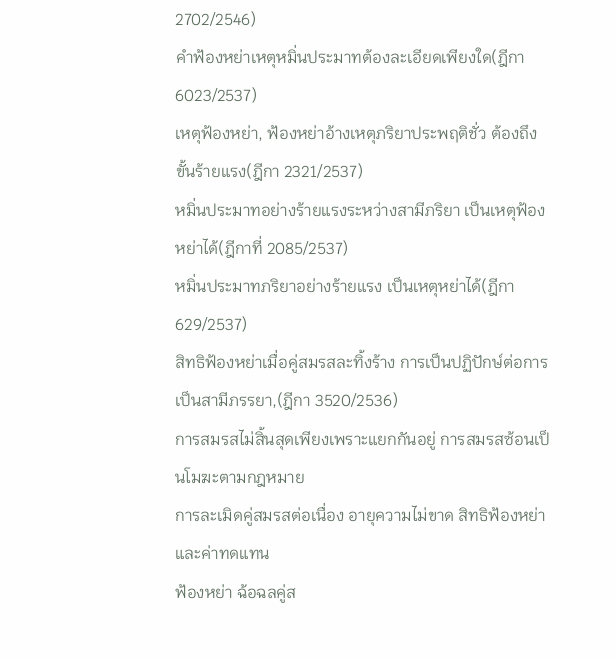2702/2546)
คำฟ้องหย่าเหตุหมิ่นประมาทต้องละเอียดเพียงใด(ฎีกา 6023/2537)
เหตุฟ้องหย่า, ฟ้องหย่าอ้างเหตุภริยาประพฤติชั่ว ต้องถึงขั้นร้ายแรง(ฎีกา 2321/2537)
หมิ่นประมาทอย่างร้ายแรงระหว่างสามีภริยา เป็นเหตุฟ้องหย่าได้(ฎีกาที่ 2085/2537)
หมิ่นประมาทภริยาอย่างร้ายแรง เป็นเหตุหย่าได้(ฎีกา 629/2537)
สิทธิฟ้องหย่าเมื่อคู่สมรสละทิ้งร้าง การเป็นปฏิปักษ์ต่อการเป็นสามีภรรยา,(ฎีกา 3520/2536)
การสมรสไม่สิ้นสุดเพียงเพราะแยกกันอยู่ การสมรสซ้อนเป็นโมฆะตามกฎหมาย
การละเมิดคู่สมรสต่อเนื่อง อายุความไม่ขาด สิทธิฟ้องหย่าและค่าทดแทน
ฟ้องหย่า ฉ้อฉลคู่ส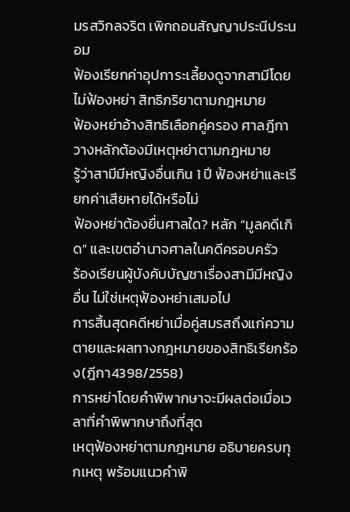มรสวิกลจริต เพิกถอนสัญญาประนีประนอม
ฟ้องเรียกค่าอุปการะเลี้ยงดูจากสามีโดยไม่ฟ้องหย่า สิทธิภริยาตามกฎหมาย
ฟ้องหย่าอ้างสิทธิเลือกคู่ครอง ศาลฎีกาวางหลักต้องมีเหตุหย่าตามกฎหมาย
รู้ว่าสามีมีหญิงอื่นเกิน 1 ปี ฟ้องหย่าและเรียกค่าเสียหายได้หรือไม่
ฟ้องหย่าต้องยื่นศาลใด? หลัก “มูลคดีเกิด” และเขตอำนาจศาลในคดีครอบครัว
ร้องเรียนผู้บังคับบัญชาเรื่องสามีมีหญิงอื่น ไม่ใช่เหตุฟ้องหย่าเสมอไป
การสิ้นสุดคดีหย่าเมื่อคู่สมรสถึงแก่ความตายและผลทางกฎหมายของสิทธิเรียกร้อง(ฎีกา4398/2558)
การหย่าโดยคำพิพากษาจะมีผลต่อเมื่อเวลาที่คำพิพากษาถึงที่สุด
เหตุฟ้องหย่าตามกฎหมาย อธิบายครบทุกเหตุ พร้อมแนวคำพิ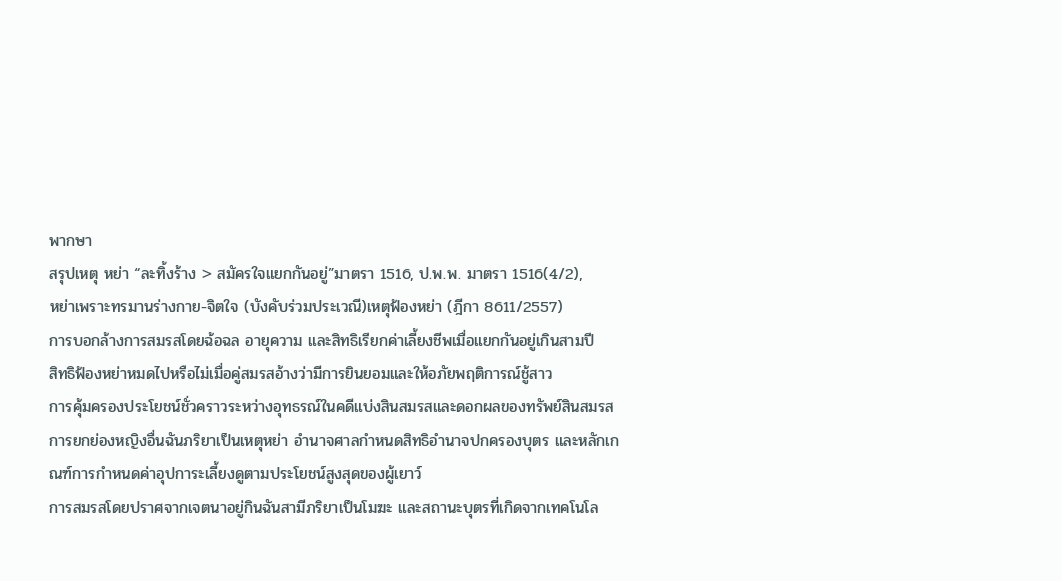พากษา
สรุปเหตุ หย่า “ละทิ้งร้าง > สมัครใจแยกกันอยู่”มาตรา 1516, ป.พ.พ. มาตรา 1516(4/2),
หย่าเพราะทรมานร่างกาย-จิตใจ (บังคับร่วมประเวณี)เหตุฟ้องหย่า (ฎีกา 8611/2557)
การบอกล้างการสมรสโดยฉ้อฉล อายุความ และสิทธิเรียกค่าเลี้ยงชีพเมื่อแยกกันอยู่เกินสามปี
สิทธิฟ้องหย่าหมดไปหรือไม่เมื่อคู่สมรสอ้างว่ามีการยินยอมและให้อภัยพฤติการณ์ชู้สาว
การคุ้มครองประโยชน์ชั่วคราวระหว่างอุทธรณ์ในคดีแบ่งสินสมรสและดอกผลของทรัพย์สินสมรส
การยกย่องหญิงอื่นฉันภริยาเป็นเหตุหย่า อำนาจศาลกำหนดสิทธิอำนาจปกครองบุตร และหลักเกณฑ์การกำหนดค่าอุปการะเลี้ยงดูตามประโยชน์สูงสุดของผู้เยาว์
การสมรสโดยปราศจากเจตนาอยู่กินฉันสามีภริยาเป็นโมฆะ และสถานะบุตรที่เกิดจากเทคโนโล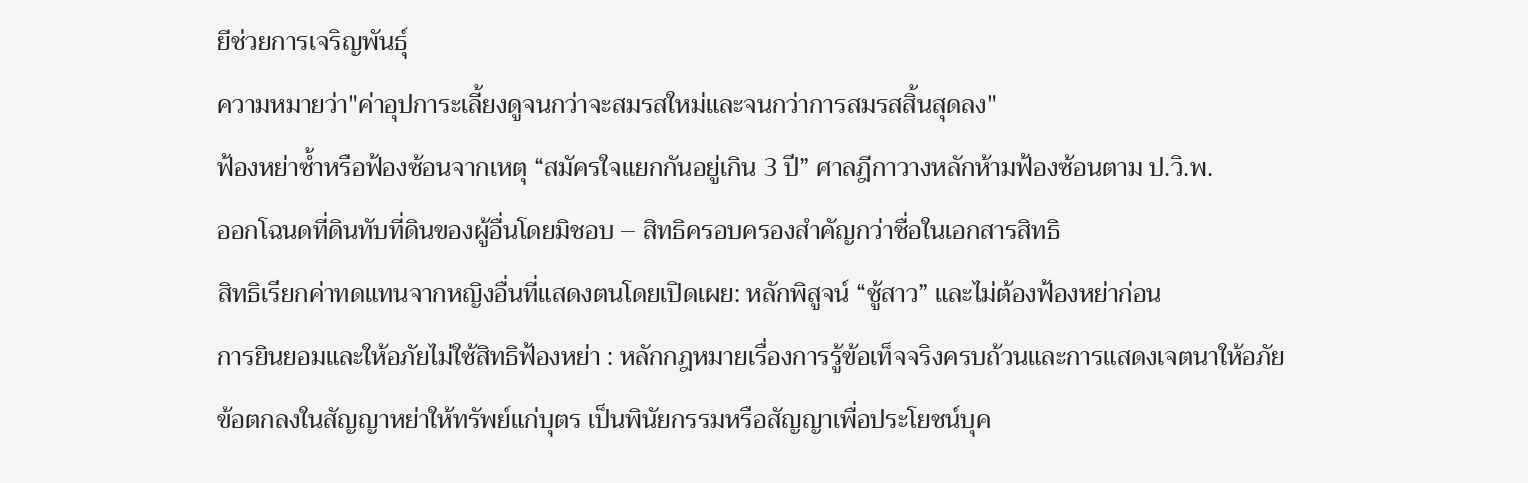ยีช่วยการเจริญพันธุ์
ความหมายว่า"ค่าอุปการะเลี้ยงดูจนกว่าจะสมรสใหม่และจนกว่าการสมรสสิ้นสุดลง"
ฟ้องหย่าซ้ำหรือฟ้องซ้อนจากเหตุ “สมัครใจแยกกันอยู่เกิน 3 ปี” ศาลฎีกาวางหลักห้ามฟ้องซ้อนตาม ป.วิ.พ.
ออกโฉนดที่ดินทับที่ดินของผู้อื่นโดยมิชอบ – สิทธิครอบครองสำคัญกว่าชื่อในเอกสารสิทธิ
สิทธิเรียกค่าทดแทนจากหญิงอื่นที่แสดงตนโดยเปิดเผย: หลักพิสูจน์ “ชู้สาว” และไม่ต้องฟ้องหย่าก่อน
การยินยอมและให้อภัยไม่ใช้สิทธิฟ้องหย่า : หลักกฎหมายเรื่องการรู้ข้อเท็จจริงครบถ้วนและการแสดงเจตนาให้อภัย
ข้อตกลงในสัญญาหย่าให้ทรัพย์แก่บุตร เป็นพินัยกรรมหรือสัญญาเพื่อประโยชน์บุค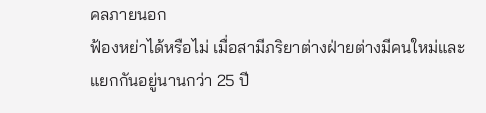คลภายนอก
ฟ้องหย่าได้หรือไม่ เมื่อสามีภริยาต่างฝ่ายต่างมีคนใหม่และแยกกันอยู่นานกว่า 25 ปี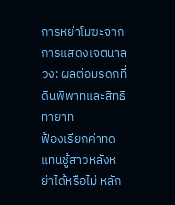การหย่าโมฆะจากการแสดงเจตนาลวง: ผลต่อมรดกที่ดินพิพาทและสิทธิทายาท
ฟ้องเรียกค่าทดแทนชู้สาวหลังหย่าได้หรือไม่ หลัก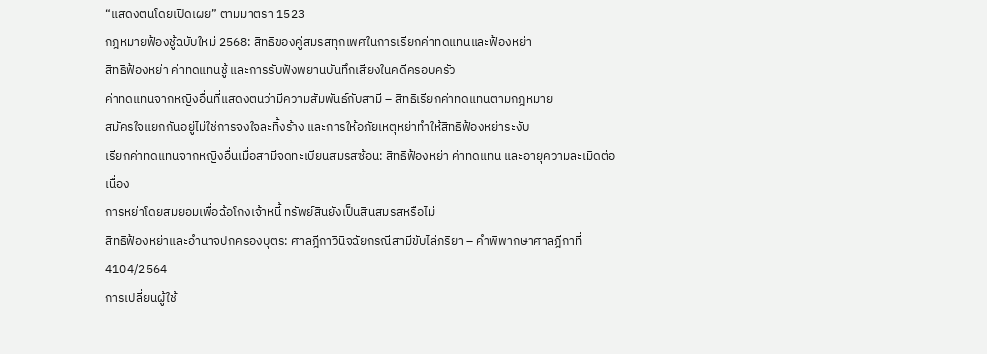“แสดงตนโดยเปิดเผย” ตามมาตรา 1523
กฎหมายฟ้องชู้ฉบับใหม่ 2568: สิทธิของคู่สมรสทุกเพศในการเรียกค่าทดแทนและฟ้องหย่า
สิทธิฟ้องหย่า ค่าทดแทนชู้ และการรับฟังพยานบันทึกเสียงในคดีครอบครัว
ค่าทดแทนจากหญิงอื่นที่แสดงตนว่ามีความสัมพันธ์กับสามี – สิทธิเรียกค่าทดแทนตามกฎหมาย
สมัครใจแยกกันอยู่ไม่ใช่การจงใจละทิ้งร้าง และการให้อภัยเหตุหย่าทำให้สิทธิฟ้องหย่าระงับ
เรียกค่าทดแทนจากหญิงอื่นเมื่อสามีจดทะเบียนสมรสซ้อน: สิทธิฟ้องหย่า ค่าทดแทน และอายุความละเมิดต่อเนื่อง
การหย่าโดยสมยอมเพื่อฉ้อโกงเจ้าหนี้ ทรัพย์สินยังเป็นสินสมรสหรือไม่
สิทธิฟ้องหย่าและอำนาจปกครองบุตร: ศาลฎีกาวินิจฉัยกรณีสามีขับไล่ภริยา – คำพิพากษาศาลฎีกาที่ 4104/2564
การเปลี่ยนผู้ใช้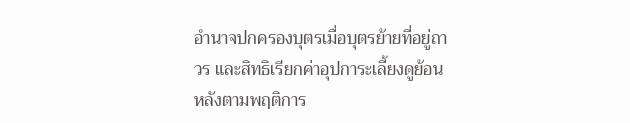อำนาจปกครองบุตรเมื่อบุตรย้ายที่อยู่ถาวร และสิทธิเรียกค่าอุปการะเลี้ยงดูย้อนหลังตามพฤติการ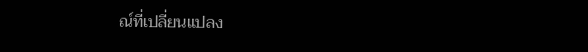ณ์ที่เปลี่ยนแปลง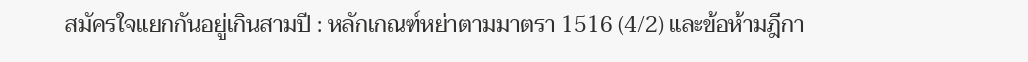สมัครใจแยกกันอยู่เกินสามปี : หลักเกณฑ์หย่าตามมาตรา 1516 (4/2) และข้อห้ามฎีกา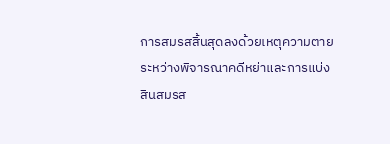การสมรสสิ้นสุดลงด้วยเหตุความตายระหว่างพิจารณาคดีหย่าและการแบ่งสินสมรส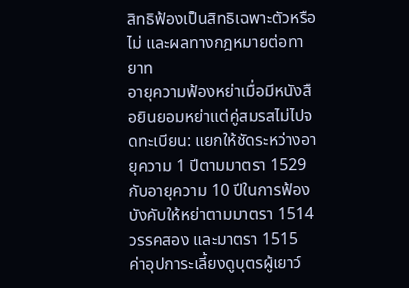สิทธิฟ้องเป็นสิทธิเฉพาะตัวหรือไม่ และผลทางกฎหมายต่อทายาท
อายุความฟ้องหย่าเมื่อมีหนังสือยินยอมหย่าแต่คู่สมรสไม่ไปจดทะเบียน: แยกให้ชัดระหว่างอายุความ 1 ปีตามมาตรา 1529 กับอายุความ 10 ปีในการฟ้องบังคับให้หย่าตามมาตรา 1514 วรรคสอง และมาตรา 1515
ค่าอุปการะเลี้ยงดูบุตรผู้เยาว์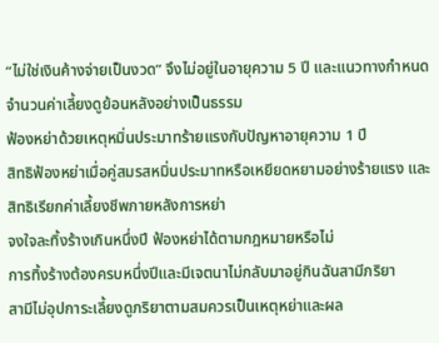“ไม่ใช่เงินค้างจ่ายเป็นงวด” จึงไม่อยู่ในอายุความ 5 ปี และแนวทางกำหนดจำนวนค่าเลี้ยงดูย้อนหลังอย่างเป็นธรรม
ฟ้องหย่าด้วยเหตุหมิ่นประมาทร้ายแรงกับปัญหาอายุความ 1 ปี
สิทธิฟ้องหย่าเมื่อคู่สมรสหมิ่นประมาทหรือเหยียดหยามอย่างร้ายแรง และสิทธิเรียกค่าเลี้ยงชีพภายหลังการหย่า
จงใจละทิ้งร้างเกินหนึ่งปี ฟ้องหย่าได้ตามกฎหมายหรือไม่
การทิ้งร้างต้องครบหนึ่งปีและมีเจตนาไม่กลับมาอยู่กินฉันสามีภริยา
สามีไม่อุปการะเลี้ยงดูภริยาตามสมควรเป็นเหตุหย่าและผล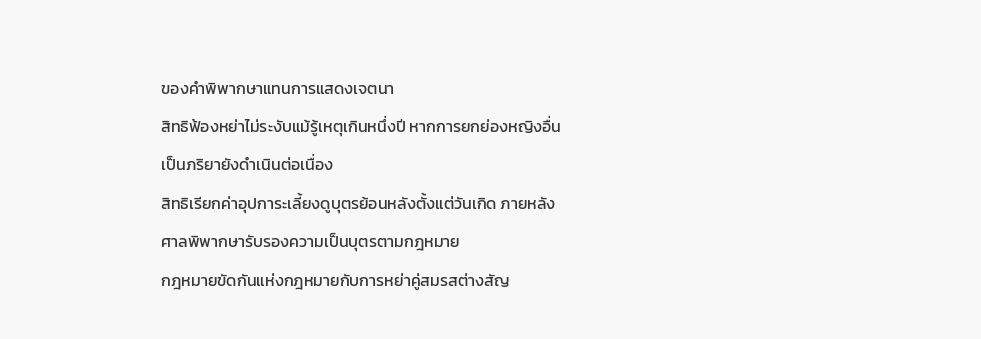ของคำพิพากษาแทนการแสดงเจตนา
สิทธิฟ้องหย่าไม่ระงับแม้รู้เหตุเกินหนึ่งปี หากการยกย่องหญิงอื่นเป็นภริยายังดำเนินต่อเนื่อง
สิทธิเรียกค่าอุปการะเลี้ยงดูบุตรย้อนหลังตั้งแต่วันเกิด ภายหลังศาลพิพากษารับรองความเป็นบุตรตามกฎหมาย
กฎหมายขัดกันแห่งกฎหมายกับการหย่าคู่สมรสต่างสัญ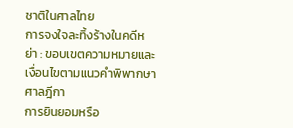ชาติในศาลไทย
การจงใจละทิ้งร้างในคดีหย่า : ขอบเขตความหมายและเงื่อนไขตามแนวคำพิพากษาศาลฎีกา
การยินยอมหรือ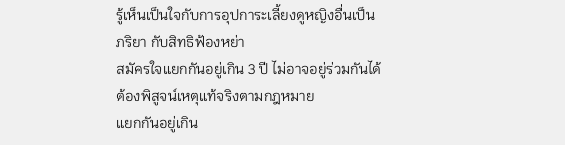รู้เห็นเป็นใจกับการอุปการะเลี้ยงดูหญิงอื่นเป็นภริยา กับสิทธิฟ้องหย่า
สมัครใจแยกกันอยู่เกิน 3 ปี ไม่อาจอยู่ร่วมกันได้ ต้องพิสูจน์เหตุแท้จริงตามกฎหมาย
แยกกันอยู่เกิน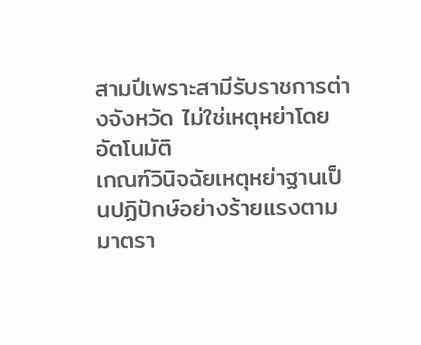สามปีเพราะสามีรับราชการต่างจังหวัด ไม่ใช่เหตุหย่าโดยอัตโนมัติ
เกณฑ์วินิจฉัยเหตุหย่าฐานเป็นปฏิปักษ์อย่างร้ายแรงตามมาตรา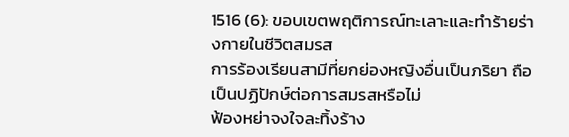1516 (6): ขอบเขตพฤติการณ์ทะเลาะและทำร้ายร่างกายในชีวิตสมรส
การร้องเรียนสามีที่ยกย่องหญิงอื่นเป็นภริยา ถือเป็นปฏิปักษ์ต่อการสมรสหรือไม่
ฟ้องหย่าจงใจละทิ้งร้าง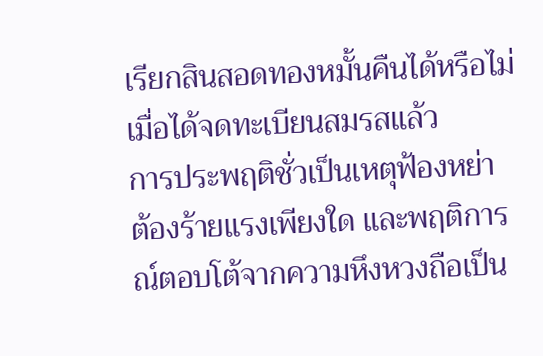เรียกสินสอดทองหมั้นคืนได้หรือไม่ เมื่อได้จดทะเบียนสมรสแล้ว
การประพฤติชั่วเป็นเหตุฟ้องหย่า ต้องร้ายแรงเพียงใด และพฤติการณ์ตอบโต้จากความหึงหวงถือเป็น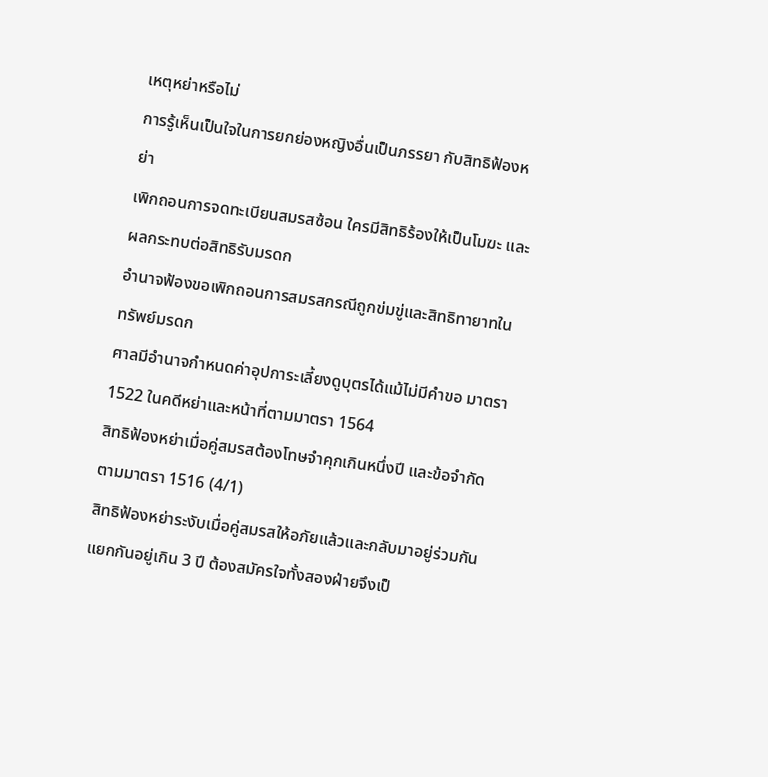เหตุหย่าหรือไม่
การรู้เห็นเป็นใจในการยกย่องหญิงอื่นเป็นภรรยา กับสิทธิฟ้องหย่า
เพิกถอนการจดทะเบียนสมรสซ้อน ใครมีสิทธิร้องให้เป็นโมฆะ และผลกระทบต่อสิทธิรับมรดก
อำนาจฟ้องขอเพิกถอนการสมรสกรณีถูกข่มขู่และสิทธิทายาทในทรัพย์มรดก
ศาลมีอำนาจกำหนดค่าอุปการะเลี้ยงดูบุตรได้แม้ไม่มีคำขอ มาตรา 1522 ในคดีหย่าและหน้าที่ตามมาตรา 1564
สิทธิฟ้องหย่าเมื่อคู่สมรสต้องโทษจำคุกเกินหนึ่งปี และข้อจำกัดตามมาตรา 1516 (4/1)
สิทธิฟ้องหย่าระงับเมื่อคู่สมรสให้อภัยแล้วและกลับมาอยู่ร่วมกัน
แยกกันอยู่เกิน 3 ปี ต้องสมัครใจทั้งสองฝ่ายจึงเป็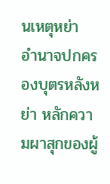นเหตุหย่า
อำนาจปกครองบุตรหลังหย่า หลักความผาสุกของผู้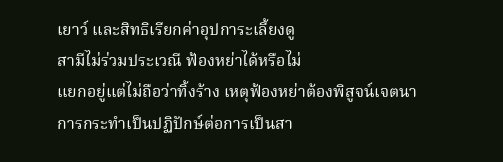เยาว์ และสิทธิเรียกค่าอุปการะเลี้ยงดู
สามีไม่ร่วมประเวณี ฟ้องหย่าได้หรือไม่
แยกอยู่แต่ไม่ถือว่าทิ้งร้าง เหตุฟ้องหย่าต้องพิสูจน์เจตนา
การกระทำเป็นปฏิปักษ์ต่อการเป็นสา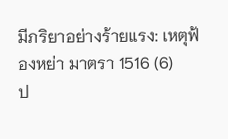มีภริยาอย่างร้ายแรง: เหตุฟ้องหย่า มาตรา 1516 (6)
ป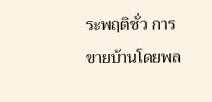ระพฤติชั่ว การขายบ้านโดยพล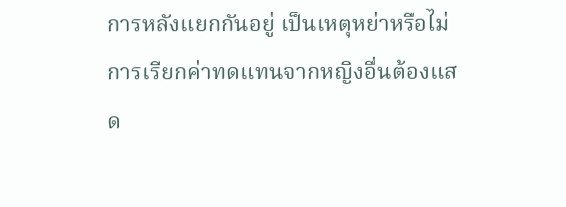การหลังแยกกันอยู่ เป็นเหตุหย่าหรือไม่
การเรียกค่าทดแทนจากหญิงอื่นต้องแสด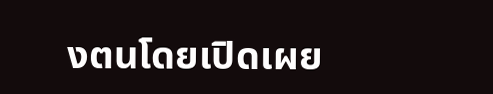งตนโดยเปิดเผย